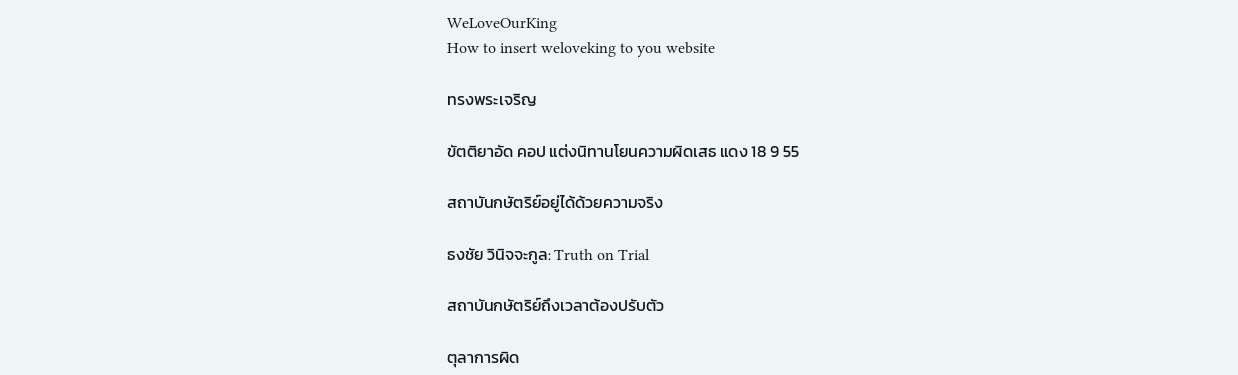WeLoveOurKing
How to insert weloveking to you website

ทรงพระเจริญ

ขัตติยาอัด คอป แต่งนิทานโยนความผิดเสธ แดง 18 9 55

สถาบันกษัตริย์อยู่ได้ด้วยความจริง

ธงชัย วินิจจะกูล: Truth on Trial

สถาบันกษัตริย์ถึงเวลาต้องปรับตัว

ตุลาการผิด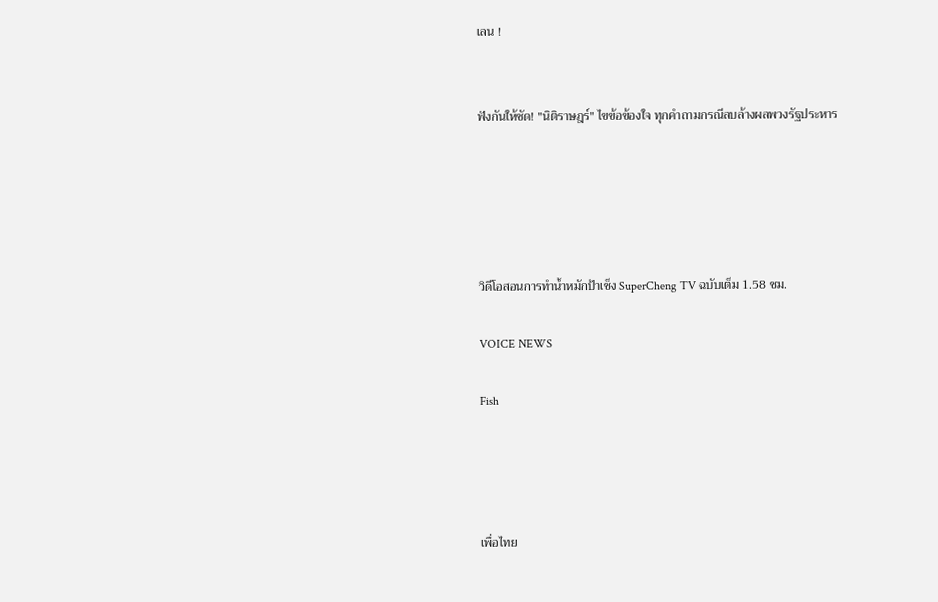เลน !


ฟังกันให้ชัด! "นิติราษฎร์" ไขข้อข้องใจ ทุกคำถามกรณีลบล้างผลพวงรัฐประหาร





วิดีโอสอนการทำน้ำหมักป้าเช็ง SuperCheng TV ฉบับเต็ม 1.58 ชม.

VOICE NEWS

Fish




เพื่อไทย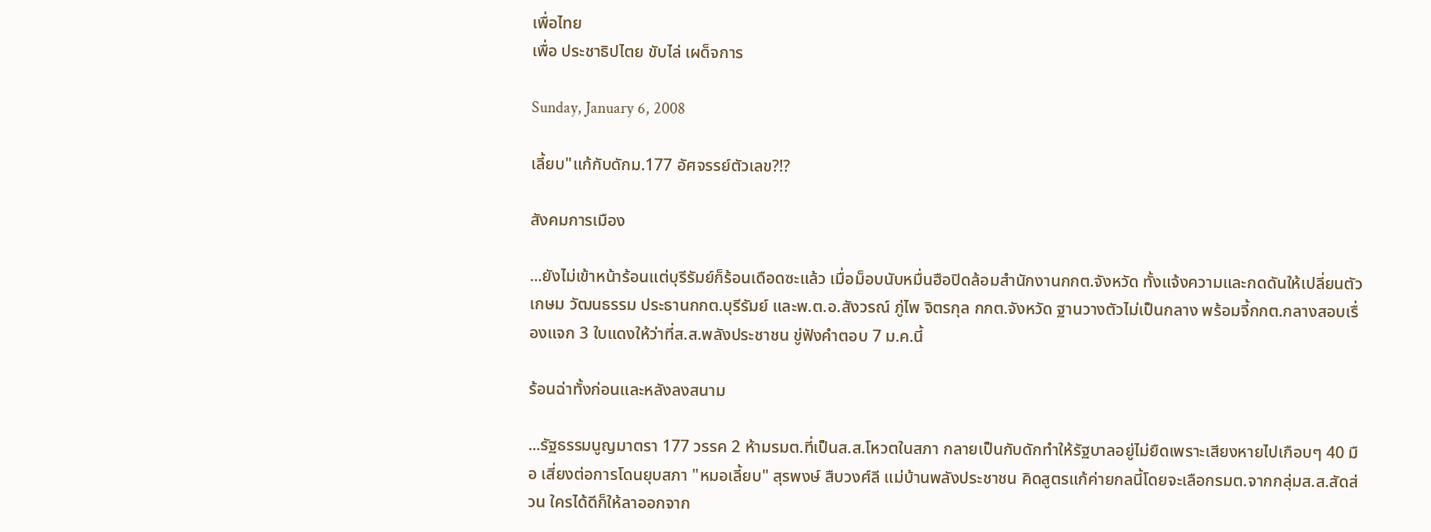เพื่อไทย
เพื่อ ประชาธิปไตย ขับไล่ เผด็จการ

Sunday, January 6, 2008

เลี้ยบ"แก้กับดักม.177 อัศจรรย์ตัวเลข?!?

สังคมการเมือง

...ยังไม่เข้าหน้าร้อนแต่บุรีรัมย์ก็ร้อนเดือดซะแล้ว เมื่อม็อบนับหมื่นฮือปิดล้อมสำนักงานกกต.จังหวัด ทั้งแจ้งความและกดดันให้เปลี่ยนตัว เกษม วัฒนธรรม ประธานกกต.บุรีรัมย์ และพ.ต.อ.สังวรณ์ ภู่ไพ จิตรกุล กกต.จังหวัด ฐานวางตัวไม่เป็นกลาง พร้อมจี้กกต.กลางสอบเรื่องแจก 3 ใบแดงให้ว่าที่ส.ส.พลังประชาชน ขู่ฟังคำตอบ 7 ม.ค.นี้

ร้อนฉ่าทั้งก่อนและหลังลงสนาม

...รัฐธรรมนูญมาตรา 177 วรรค 2 ห้ามรมต.ที่เป็นส.ส.โหวตในสภา กลายเป็นกับดักทำให้รัฐบาลอยู่ไม่ยืดเพราะเสียงหายไปเกือบๆ 40 มือ เสี่ยงต่อการโดนยุบสภา "หมอเลี้ยบ" สุรพงษ์ สืบวงศ์ลี แม่บ้านพลังประชาชน คิดสูตรแก้ค่ายกลนี้โดยจะเลือกรมต.จากกลุ่มส.ส.สัดส่วน ใครได้ดีก็ให้ลาออกจาก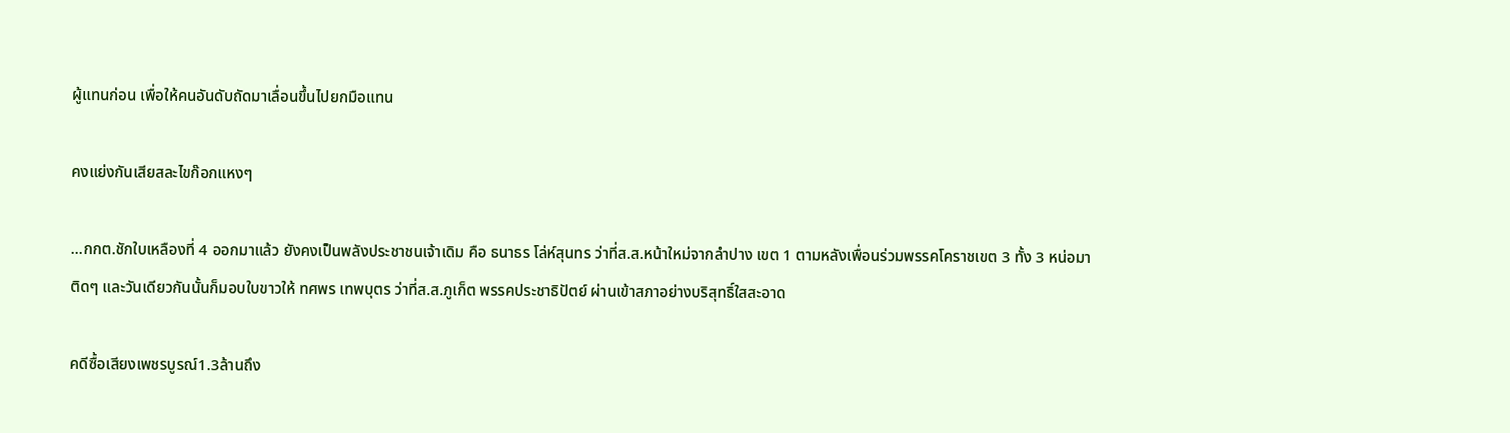ผู้แทนก่อน เพื่อให้คนอันดับถัดมาเลื่อนขึ้นไปยกมือแทน

คงแย่งกันเสียสละไขก๊อกแหงๆ

...กกต.ชักใบเหลืองที่ 4 ออกมาแล้ว ยังคงเป็นพลังประชาชนเจ้าเดิม คือ ธนาธร โล่ห์สุนทร ว่าที่ส.ส.หน้าใหม่จากลำปาง เขต 1 ตามหลังเพื่อนร่วมพรรคโคราชเขต 3 ทั้ง 3 หน่อมาติดๆ และวันเดียวกันนั้นก็มอบใบขาวให้ ทศพร เทพบุตร ว่าที่ส.ส.ภูเก็ต พรรคประชาธิปัตย์ ผ่านเข้าสภาอย่างบริสุทธิ์ใสสะอาด

คดีซื้อเสียงเพชรบูรณ์1.3ล้านถึง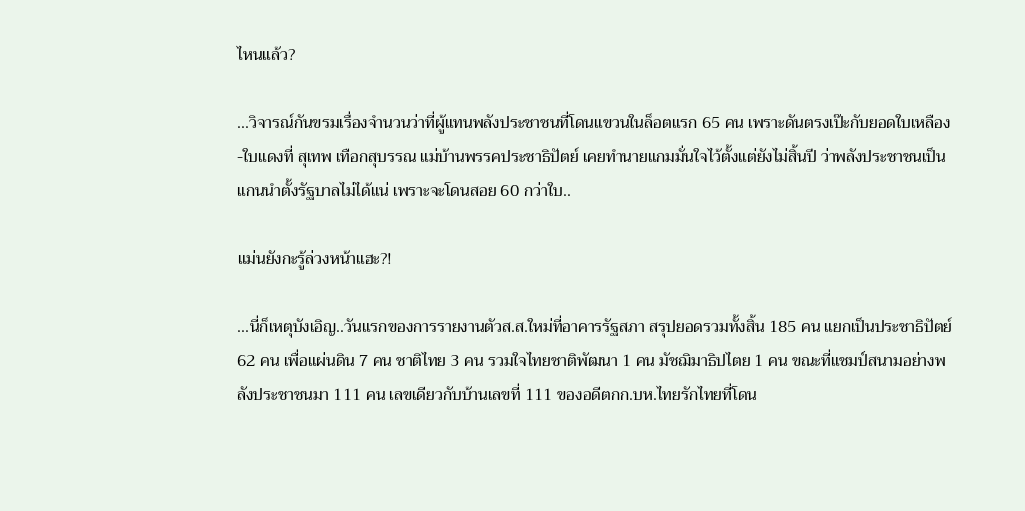ไหนแล้ว?

...วิจารณ์กันขรมเรื่องจำนวนว่าที่ผู้แทนพลังประชาชนที่โดนแขวนในล็อตแรก 65 คน เพราะดันตรงเป๊ะกับยอดใบเหลือง-ใบแดงที่ สุเทพ เทือกสุบรรณ แม่บ้านพรรคประชาธิปัตย์ เคยทำนายแกมมั่นใจไว้ตั้งแต่ยังไม่สิ้นปี ว่าพลังประชาชนเป็นแกนนำตั้งรัฐบาลไม่ได้แน่ เพราะจะโดนสอย 60 กว่าใบ..

แม่นยังกะรู้ล่วงหน้าแฮะ?!

...นี่ก็เหตุบังเอิญ..วันแรกของการรายงานตัวส.ส.ใหม่ที่อาคารรัฐสภา สรุปยอดรวมทั้งสิ้น 185 คน แยกเป็นประชาธิปัตย์ 62 คน เพื่อแผ่นดิน 7 คน ชาติไทย 3 คน รวมใจไทยชาติพัฒนา 1 คน มัชฌิมาธิปไตย 1 คน ขณะที่แชมป์สนามอย่างพลังประชาชนมา 111 คน เลขเดียวกับบ้านเลขที่ 111 ของอดีตกก.บห.ไทยรักไทยที่โดน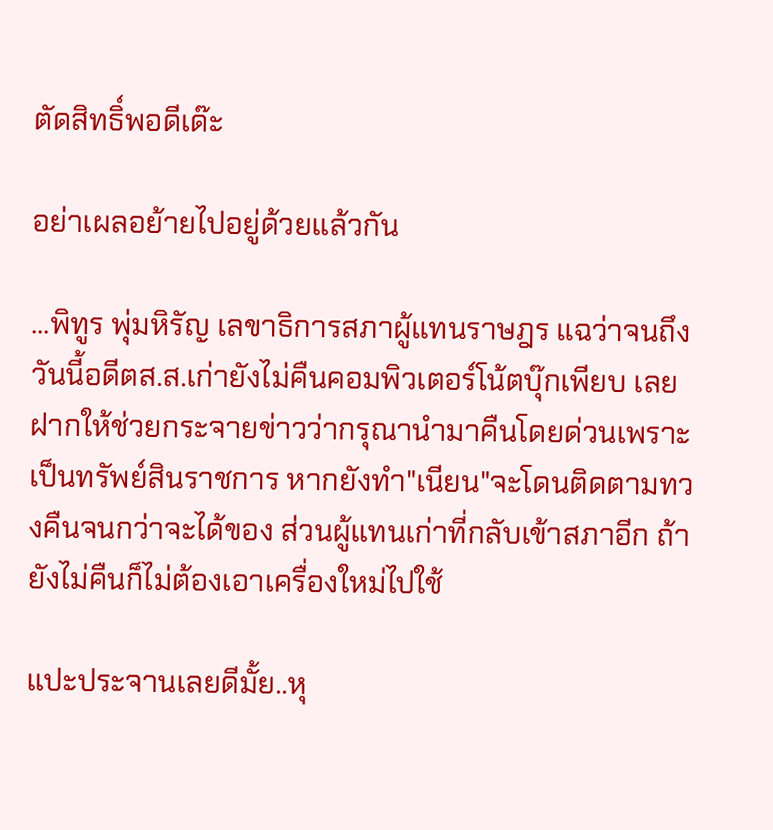ตัดสิทธิ์พอดีเด๊ะ

อย่าเผลอย้ายไปอยู่ด้วยแล้วกัน

...พิทูร พุ่มหิรัญ เลขาธิการสภาผู้แทนราษฎร แฉว่าจนถึงวันนี้อดีตส.ส.เก่ายังไม่คืนคอมพิวเตอร์โน้ตบุ๊กเพียบ เลยฝากให้ช่วยกระจายข่าวว่ากรุณานำมาคืนโดยด่วนเพราะเป็นทรัพย์สินราชการ หากยังทำ"เนียน"จะโดนติดตามทวงคืนจนกว่าจะได้ของ ส่วนผู้แทนเก่าที่กลับเข้าสภาอีก ถ้ายังไม่คืนก็ไม่ต้องเอาเครื่องใหม่ไปใช้

แปะประจานเลยดีมั้ย..หุ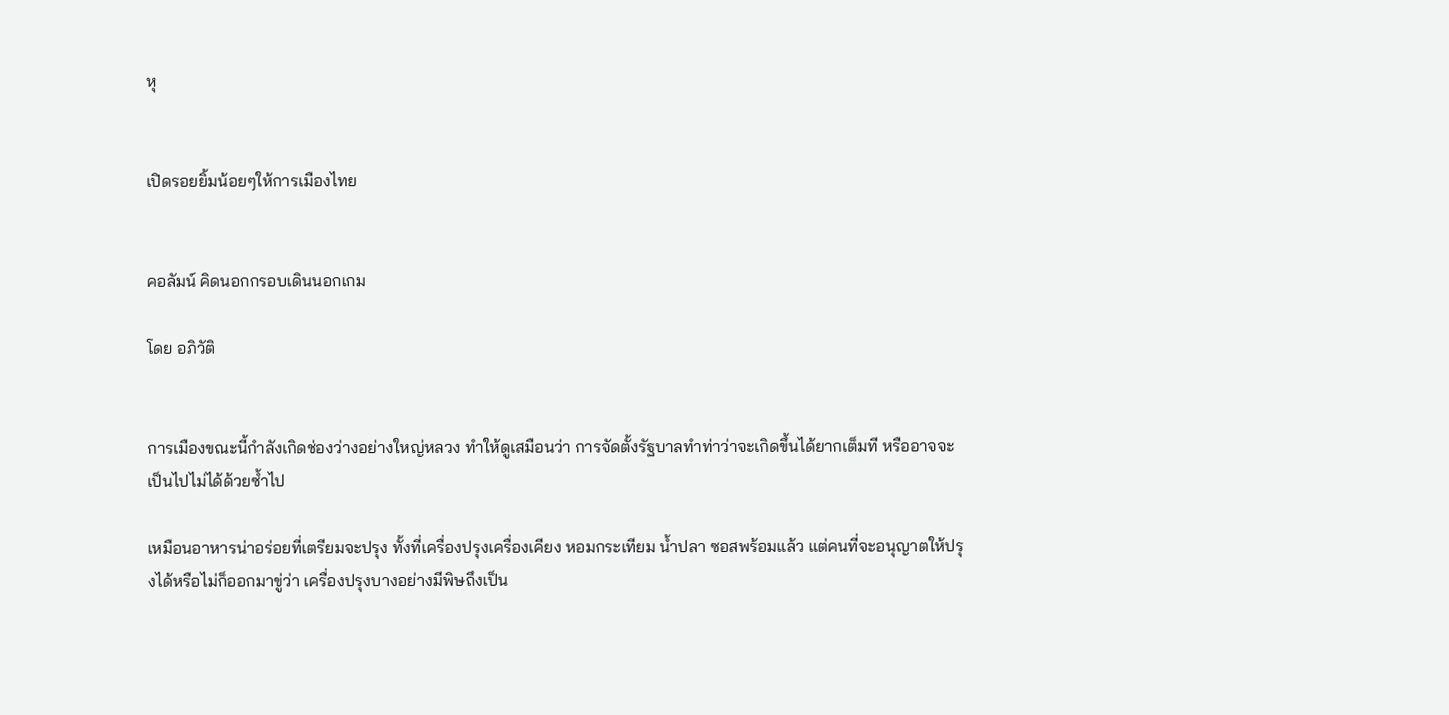หุ


เปิดรอยยิ้มน้อยๆให้การเมืองไทย


คอลัมน์ คิดนอกกรอบเดินนอกเกม

โดย อภิวัติ


การเมืองขณะนี้กำลังเกิดช่องว่างอย่างใหญ่หลวง ทำให้ดูเสมือนว่า การจัดตั้งรัฐบาลทำท่าว่าจะเกิดขึ้นได้ยากเต็มที หรืออาจจะเป็นไปไม่ได้ด้วยซ้ำไป

เหมือนอาหารน่าอร่อยที่เตรียมจะปรุง ทั้งที่เครื่องปรุงเครื่องเคียง หอมกระเทียม น้ำปลา ซอสพร้อมแล้ว แต่คนที่จะอนุญาตให้ปรุงได้หรือไม่ก็ออกมาขู่ว่า เครื่องปรุงบางอย่างมีพิษถึงเป็น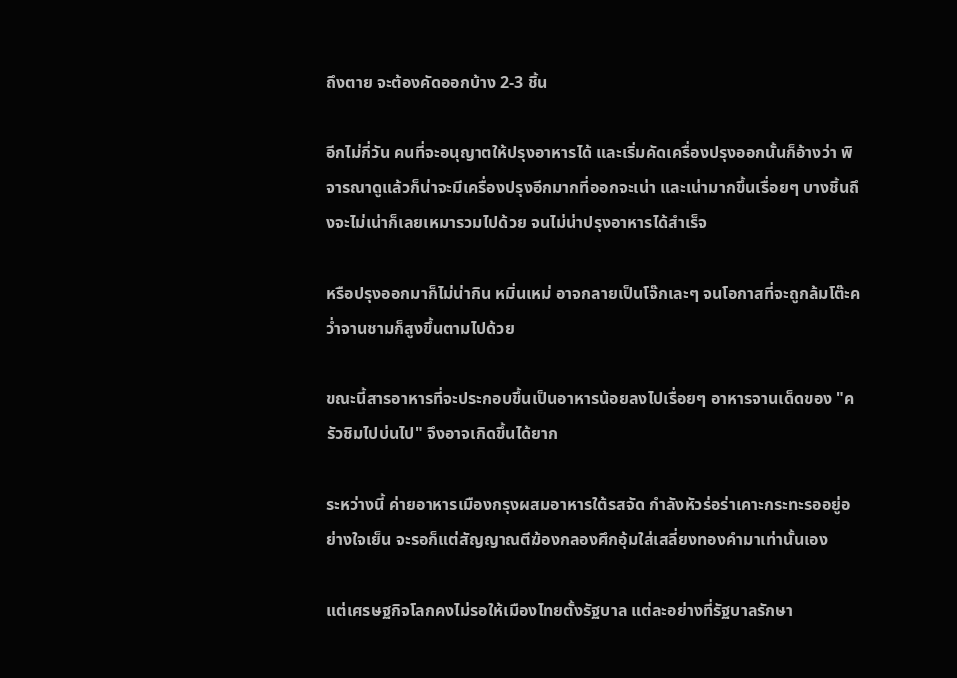ถึงตาย จะต้องคัดออกบ้าง 2-3 ชิ้น

อีกไม่กี่วัน คนที่จะอนุญาตให้ปรุงอาหารได้ และเริ่มคัดเครื่องปรุงออกนั้นก็อ้างว่า พิจารณาดูแล้วก็น่าจะมีเครื่องปรุงอีกมากที่ออกจะเน่า และเน่ามากขึ้นเรื่อยๆ บางชิ้นถึงจะไม่เน่าก็เลยเหมารวมไปด้วย จนไม่น่าปรุงอาหารได้สำเร็จ

หรือปรุงออกมาก็ไม่น่ากิน หมิ่นเหม่ อาจกลายเป็นโจ๊กเละๆ จนโอกาสที่จะถูกล้มโต๊ะคว่ำจานชามก็สูงขึ้นตามไปด้วย

ขณะนี้สารอาหารที่จะประกอบขึ้นเป็นอาหารน้อยลงไปเรื่อยๆ อาหารจานเด็ดของ "ครัวชิมไปบ่นไป" จึงอาจเกิดขึ้นได้ยาก

ระหว่างนี้ ค่ายอาหารเมืองกรุงผสมอาหารใต้รสจัด กำลังหัวร่อร่าเคาะกระทะรออยู่อย่างใจเย็น จะรอก็แต่สัญญาณตีฆ้องกลองศึกอุ้มใส่เสลี่ยงทองคำมาเท่านั้นเอง

แต่เศรษฐกิจโลกคงไม่รอให้เมืองไทยตั้งรัฐบาล แต่ละอย่างที่รัฐบาลรักษา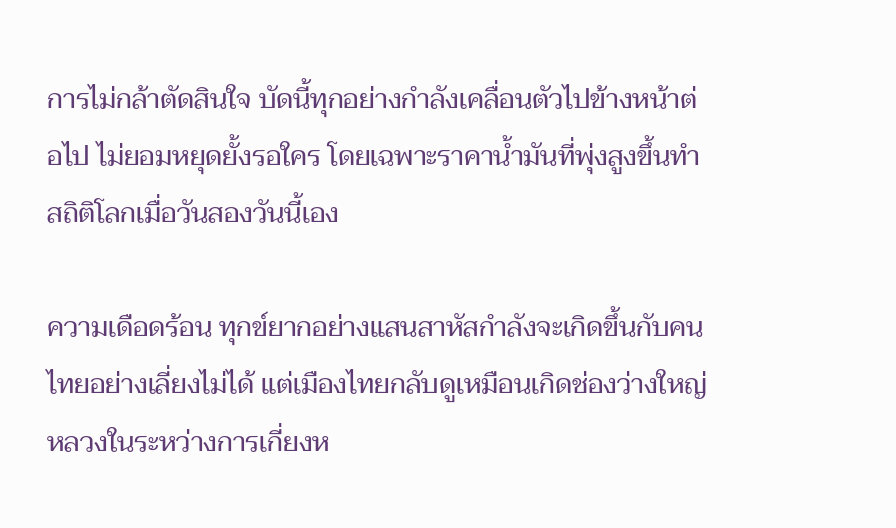การไม่กล้าตัดสินใจ บัดนี้ทุกอย่างกำลังเคลื่อนตัวไปข้างหน้าต่อไป ไม่ยอมหยุดยั้งรอใคร โดยเฉพาะราคาน้ำมันที่พุ่งสูงขึ้นทำสถิติโลกเมื่อวันสองวันนี้เอง

ความเดือดร้อน ทุกข์ยากอย่างแสนสาหัสกำลังจะเกิดขึ้นกับคนไทยอย่างเลี่ยงไม่ได้ แต่เมืองไทยกลับดูเหมือนเกิดช่องว่างใหญ่หลวงในระหว่างการเกี่ยงห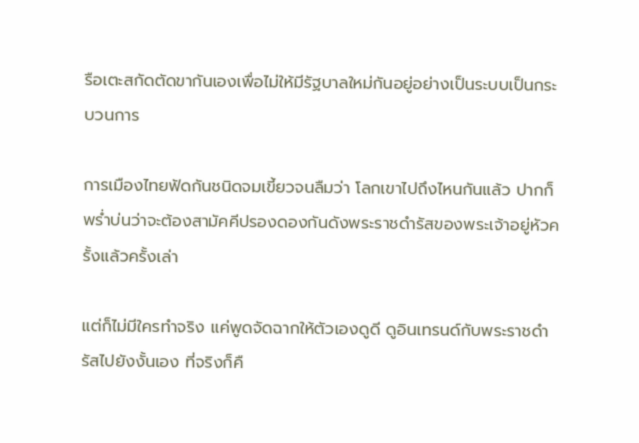รือเตะสกัดตัดขากันเองเพื่อไม่ให้มีรัฐบาลใหม่กันอยู่อย่างเป็นระบบเป็นกระบวนการ

การเมืองไทยฟัดกันชนิดจมเขี้ยวจนลืมว่า โลกเขาไปถึงไหนกันแล้ว ปากก็พร่ำบ่นว่าจะต้องสามัคคีปรองดองกันดังพระราชดำรัสของพระเจ้าอยู่หัวครั้งแล้วครั้งเล่า

แต่ก็ไม่มีใครทำจริง แค่พูดจัดฉากให้ตัวเองดูดี ดูอินเทรนด์กับพระราชดำรัสไปยังงั้นเอง ที่จริงก็คื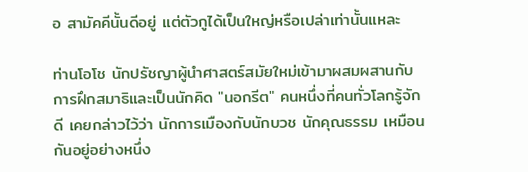อ สามัคคีนั้นดีอยู่ แต่ตัวกูได้เป็นใหญ่หรือเปล่าเท่านั้นแหละ

ท่านโอโช นักปรัชญาผู้นำศาสตร์สมัยใหม่เข้ามาผสมผสานกับการฝึกสมาธิและเป็นนักคิด "นอกรีต" คนหนึ่งที่คนทั่วโลกรู้จักดี เคยกล่าวไว้ว่า นักการเมืองกับนักบวช นักคุณธรรม เหมือนกันอยู่อย่างหนึ่ง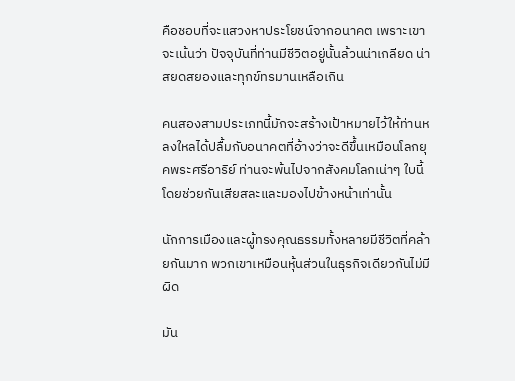คือชอบที่จะแสวงหาประโยชน์จากอนาคต เพราะเขาจะเน้นว่า ปัจจุบันที่ท่านมีชีวิตอยู่นั้นล้วนน่าเกลียด น่าสยดสยองและทุกข์ทรมานเหลือเกิน

คนสองสามประเภทนี้มักจะสร้างเป้าหมายไว้ให้ท่านหลงใหลได้ปลื้มกับอนาคตที่อ้างว่าจะดีขึ้นเหมือนโลกยุคพระศรีอาริย์ ท่านจะพ้นไปจากสังคมโลกเน่าๆ ใบนี้ โดยช่วยกันเสียสละและมองไปข้างหน้าเท่านั้น

นักการเมืองและผู้ทรงคุณธรรมทั้งหลายมีชีวิตที่คล้ายกันมาก พวกเขาเหมือนหุ้นส่วนในธุรกิจเดียวกันไม่มีผิด

มัน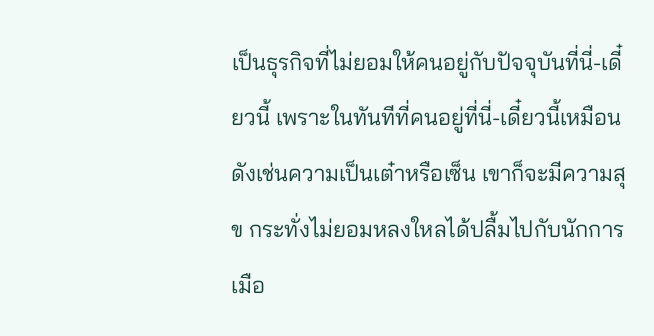เป็นธุรกิจที่ไม่ยอมให้คนอยู่กับปัจจุบันที่นี่-เดี๋ยวนี้ เพราะในทันทีที่คนอยู่ที่นี่-เดี๋ยวนี้เหมือนดังเช่นความเป็นเต๋าหรือเซ็น เขาก็จะมีความสุข กระทั่งไม่ยอมหลงใหลได้ปลื้มไปกับนักการเมือ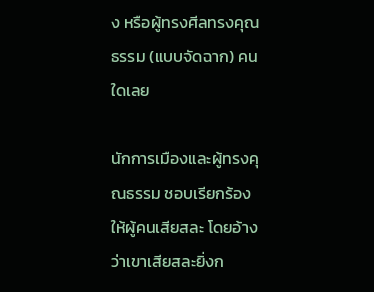ง หรือผู้ทรงศีลทรงคุณธรรม (แบบจัดฉาก) คนใดเลย

นักการเมืองและผู้ทรงคุณธรรม ชอบเรียกร้องให้ผู้คนเสียสละ โดยอ้างว่าเขาเสียสละยิ่งก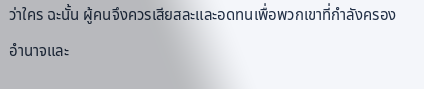ว่าใคร ฉะนั้น ผู้คนจึงควรเสียสละและอดทนเพื่อพวกเขาที่กำลังครองอำนาจและ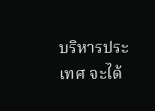บริหารประเทศ จะได้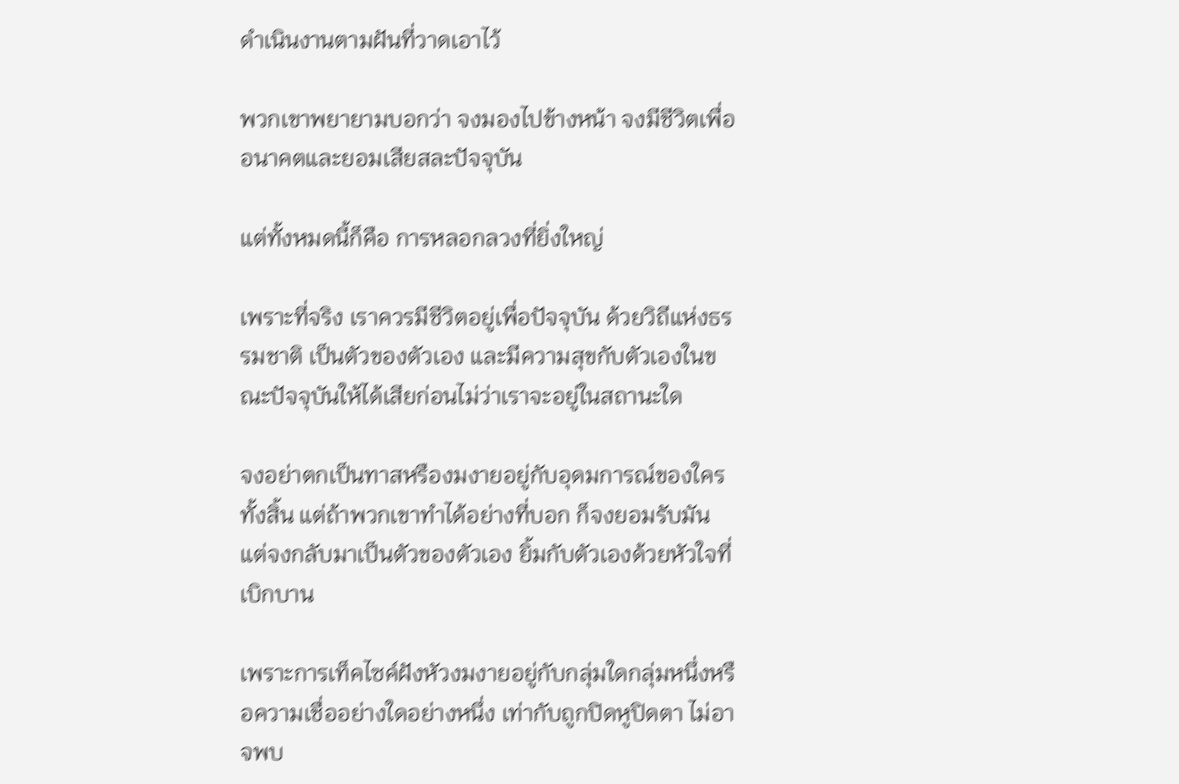ดำเนินงานตามฝันที่วาดเอาไว้

พวกเขาพยายามบอกว่า จงมองไปข้างหน้า จงมีชีวิตเพื่ออนาคตและยอมเสียสละปัจจุบัน

แต่ทั้งหมดนี้ก็คือ การหลอกลวงที่ยิ่งใหญ่

เพราะที่จริง เราควรมีชีวิตอยู่เพื่อปัจจุบัน ด้วยวิถีแห่งธรรมชาติ เป็นตัวของตัวเอง และมีความสุขกับตัวเองในขณะปัจจุบันให้ได้เสียก่อนไม่ว่าเราจะอยู่ในสถานะใด

จงอย่าตกเป็นทาสหรืองมงายอยู่กับอุดมการณ์ของใครทั้งสิ้น แต่ถ้าพวกเขาทำได้อย่างที่บอก ก็จงยอมรับมัน แต่จงกลับมาเป็นตัวของตัวเอง ยิ้มกับตัวเองด้วยหัวใจที่เบิกบาน

เพราะการเท็คไซค์ฝังหัวงมงายอยู่กับกลุ่มใดกลุ่มหนึ่งหรือความเชื่ออย่างใดอย่างหนึ่ง เท่ากับถูกปิดหูปิดตา ไม่อาจพบ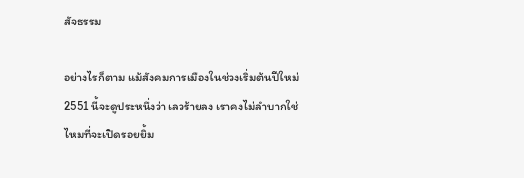สัจธรรม

อย่างไรก็ตาม แม้สังคมการเมืองในช่วงเริ่มต้นปีใหม่ 2551 นี้จะดูประหนึ่งว่า เลวร้ายลง เราคงไม่ลำบากใช่ไหมที่จะเปิดรอยยิ้ม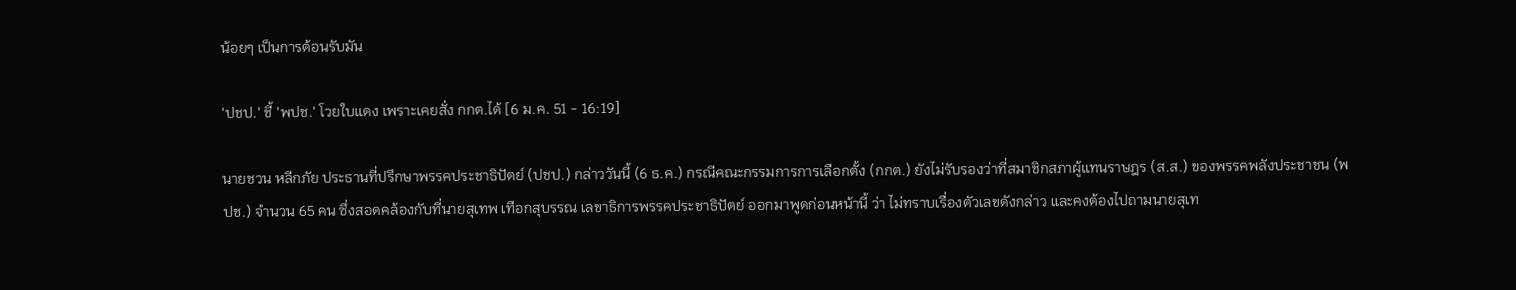น้อยๆ เป็นการต้อนรับมัน

'ปชป.' ชี้ 'พปช.' โวยใบแดง เพราะเคยสั่ง กกต.ได้ [6 ม.ค. 51 - 16:19]

นายชวน หลีกภัย ประธานที่ปรึกษาพรรคประชาธิปัตย์ (ปชป.) กล่าววันนี้ (6 ธ.ค.) กรณีคณะกรรมการการเลือกตั้ง (กกต.) ยังไม่รับรองว่าที่สมาชิกสภาผู้แทนราษฎร (ส.ส.) ของพรรคพลังประชาชน (พปช.) จำนวน 65 คน ซึ่งสอดคล้องกับที่นายสุเทพ เทือกสุบรรณ เลขาธิการพรรคประชาธิปัตย์ ออกมาพูดก่อนหน้านี้ ว่า ไม่ทราบเรื่องตัวเลขดังกล่าว และคงต้องไปถามนายสุเท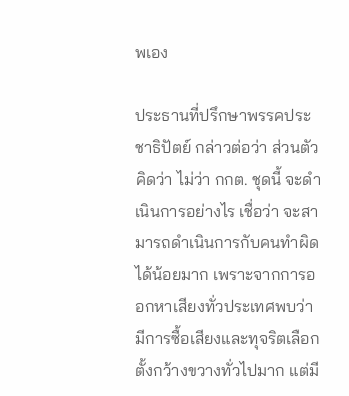พเอง

ประธานที่ปรึกษาพรรคประชาธิปัตย์ กล่าวต่อว่า ส่วนตัวคิดว่า ไม่ว่า กกต. ชุดนี้ จะดำเนินการอย่างไร เชื่อว่า จะสามารถดำเนินการกับคนทำผิดได้น้อยมาก เพราะจากการออกหาเสียงทั่วประเทศพบว่า มีการซื้อเสียงและทุจริตเลือกตั้งกว้างขวางทั่วไปมาก แต่มี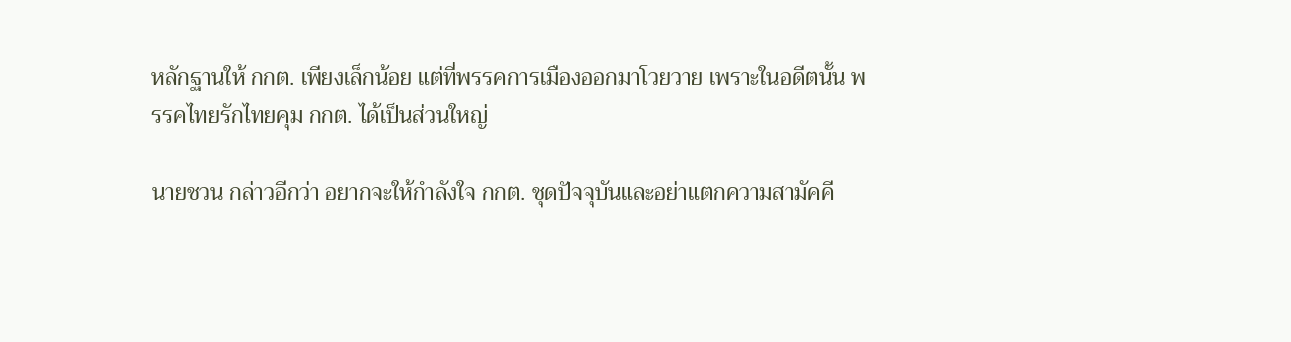หลักฐานให้ กกต. เพียงเล็กน้อย แต่ที่พรรคการเมืองออกมาโวยวาย เพราะในอดีตนั้น พรรคไทยรักไทยคุม กกต. ได้เป็นส่วนใหญ่

นายชวน กล่าวอีกว่า อยากจะให้กำลังใจ กกต. ชุดปัจจุบันและอย่าแตกความสามัคคี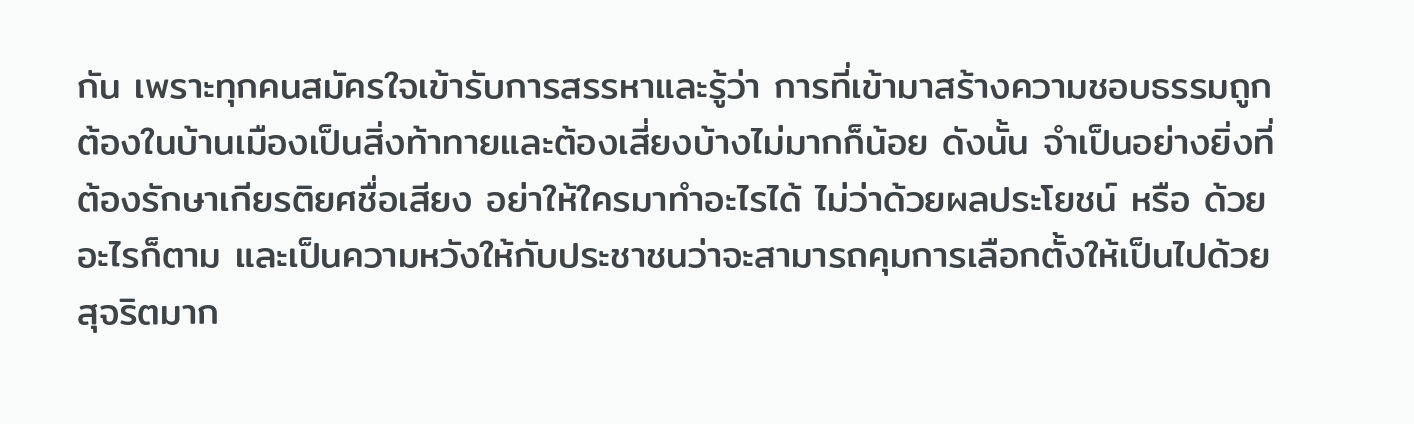กัน เพราะทุกคนสมัครใจเข้ารับการสรรหาและรู้ว่า การที่เข้ามาสร้างความชอบธรรมถูกต้องในบ้านเมืองเป็นสิ่งท้าทายและต้องเสี่ยงบ้างไม่มากก็น้อย ดังนั้น จำเป็นอย่างยิ่งที่ต้องรักษาเกียรติยศชื่อเสียง อย่าให้ใครมาทำอะไรได้ ไม่ว่าด้วยผลประโยชน์ หรือ ด้วยอะไรก็ตาม และเป็นความหวังให้กับประชาชนว่าจะสามารถคุมการเลือกตั้งให้เป็นไปด้วยสุจริตมาก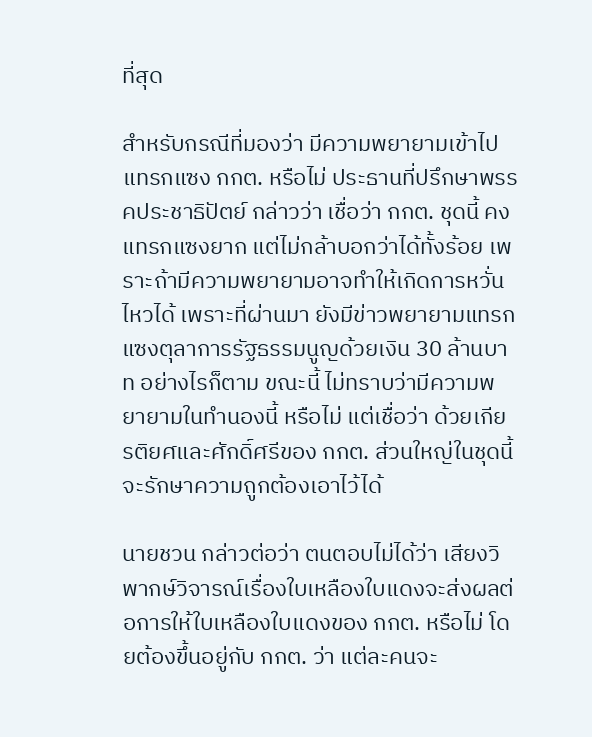ที่สุด

สำหรับกรณีที่มองว่า มีความพยายามเข้าไปแทรกแซง กกต. หรือไม่ ประธานที่ปรึกษาพรรคประชาธิปัตย์ กล่าวว่า เชื่อว่า กกต. ชุดนี้ คงแทรกแซงยาก แต่ไม่กล้าบอกว่าได้ทั้งร้อย เพราะถ้ามีความพยายามอาจทำให้เกิดการหวั่นไหวได้ เพราะที่ผ่านมา ยังมีข่าวพยายามแทรกแซงตุลาการรัฐธรรมนูญด้วยเงิน 30 ล้านบาท อย่างไรก็ตาม ขณะนี้ ไม่ทราบว่ามีความพยายามในทำนองนี้ หรือไม่ แต่เชื่อว่า ด้วยเกียรติยศและศักดิ์ศรีของ กกต. ส่วนใหญ่ในชุดนี้ จะรักษาความถูกต้องเอาไว้ได้

นายชวน กล่าวต่อว่า ตนตอบไม่ได้ว่า เสียงวิพากษ์วิจารณ์เรื่องใบเหลืองใบแดงจะส่งผลต่อการให้ใบเหลืองใบแดงของ กกต. หรือไม่ โดยต้องขึ้นอยู่กับ กกต. ว่า แต่ละคนจะ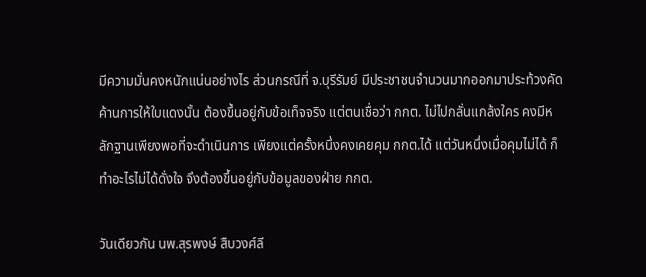มีความมั่นคงหนักแน่นอย่างไร ส่วนกรณีที่ จ.บุรีรัมย์ มีประชาชนจำนวนมากออกมาประท้วงคัดค้านการให้ใบแดงนั้น ต้องขึ้นอยู่กับข้อเท็จจริง แต่ตนเชื่อว่า กกต. ไม่ไปกลั่นแกล้งใคร คงมีหลักฐานเพียงพอที่จะดำเนินการ เพียงแต่ครั้งหนึ่งคงเคยคุม กกต.ได้ แต่วันหนึ่งเมื่อคุมไม่ได้ ก็ทำอะไรไม่ได้ดั่งใจ จึงต้องขึ้นอยู่กับข้อมูลของฝ่าย กกต.

วันเดียวกัน นพ.สุรพงษ์ สืบวงศ์ลี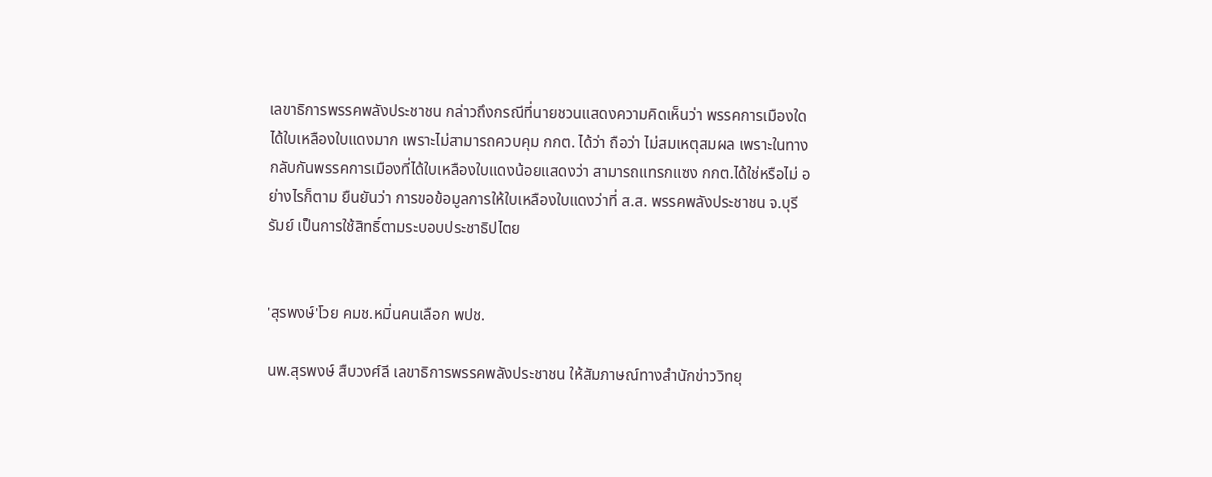เลขาธิการพรรคพลังประชาชน กล่าวถึงกรณีที่นายชวนแสดงความคิดเห็นว่า พรรคการเมืองใดได้ใบเหลืองใบแดงมาก เพราะไม่สามารถควบคุม กกต. ได้ว่า ถือว่า ไม่สมเหตุสมผล เพราะในทางกลับกันพรรคการเมืองที่ได้ใบเหลืองใบแดงน้อยแสดงว่า สามารถแทรกแซง กกต.ได้ใช่หรือไม่ อย่างไรก็ตาม ยืนยันว่า การขอข้อมูลการให้ใบเหลืองใบแดงว่าที่ ส.ส. พรรคพลังประชาชน จ.บุรีรัมย์ เป็นการใช้สิทธิ์ตามระบอบประชาธิปไตย


'สุรพงษ์'โวย คมช.หมิ่นคนเลือก พปช.

นพ.สุรพงษ์ สืบวงศ์ลี เลขาธิการพรรคพลังประชาชน ให้สัมภาษณ์ทางสำนักข่าววิทยุ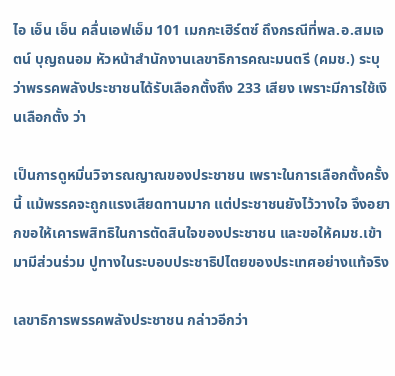ไอ เอ็น เอ็น คลื่นเอฟเอ็ม 101 เมกกะเฮิร์ตซ์ ถึงกรณีที่พล.อ.สมเจตน์ บุญถนอม หัวหน้าสำนักงานเลขาธิการคณะมนตรี (คมช.) ระบุว่าพรรคพลังประชาชนได้รับเลือกตั้งถึง 233 เสียง เพราะมีการใช้เงินเลือกตั้ง ว่า

เป็นการดูหมิ่นวิจารณญาณของประชาชน เพราะในการเลือกตั้งครั้งนี้ แม้พรรคจะถูกแรงเสียดทานมาก แต่ประชาชนยังไว้วางใจ จึงอยากขอให้เคารพสิทธิในการตัดสินใจของประชาชน และขอให้คมช.เข้ามามีส่วนร่วม ปูทางในระบอบประชาธิปไตยของประเทศอย่างแท้จริง

เลขาธิการพรรคพลังประชาชน กล่าวอีกว่า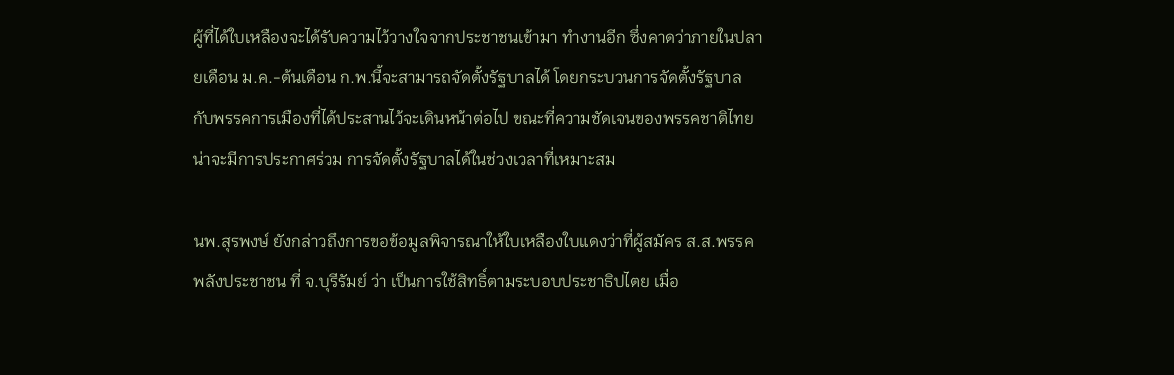ผู้ที่ได้ใบเหลืองจะได้รับความไว้วางใจจากประชาชนเข้ามา ทำงานอีก ซึ่งคาดว่าภายในปลายเดือน ม.ค.-ต้นเดือน ก.พ.นี้จะสามารถจัดตั้งรัฐบาลได้ โดยกระบวนการจัดตั้งรัฐบาล กับพรรคการเมืองที่ได้ประสานไว้จะเดินหน้าต่อไป ขณะที่ความชัดเจนของพรรคชาติไทยน่าจะมีการประกาศร่วม การจัดตั้งรัฐบาลได้ในช่วงเวลาที่เหมาะสม

นพ.สุรพงษ์ ยังกล่าวถึงการขอข้อมูลพิจารณาให้ใบเหลืองใบแดงว่าที่ผู้สมัคร ส.ส.พรรคพลังประชาชน ที่ จ.บุรีรัมย์ ว่า เป็นการใช้สิทธิ์ตามระบอบประชาธิปไตย เมื่อ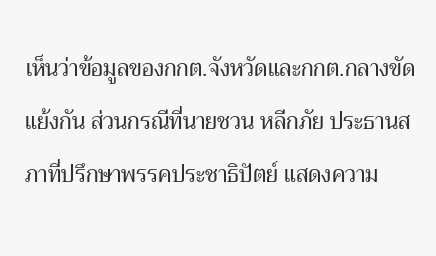เห็นว่าข้อมูลของกกต.จังหวัดและกกต.กลางขัดแย้งกัน ส่วนกรณีที่นายชวน หลีกภัย ประธานสภาที่ปรึกษาพรรคประชาธิปัตย์ แสดงความ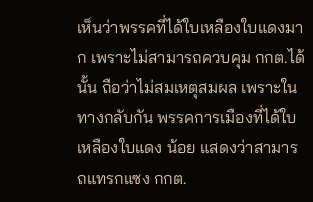เห็นว่าพรรคที่ได้ใบเหลืองใบแดงมาก เพราะไม่สามารถควบคุม กกต.ได้นั้น ถือว่าไม่สมเหตุสมผล เพราะในทางกลับกัน พรรคการเมืองที่ได้ใบเหลืองใบแดง น้อย แสดงว่าสามารถแทรกแซง กกต.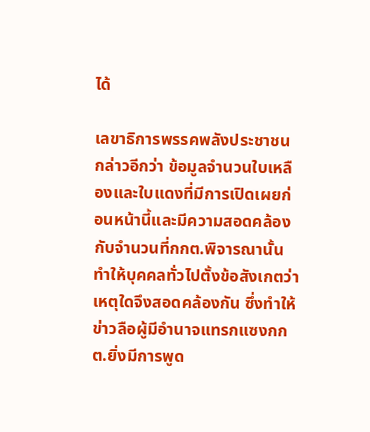ได้

เลขาธิการพรรคพลังประชาชน กล่าวอีกว่า ข้อมูลจำนวนใบเหลืองและใบแดงที่มีการเปิดเผยก่อนหน้านี้และมีความสอดคล้องกับจำนวนที่กกต.พิจารณานั้น ทำให้บุคคลทั่วไปตั้งข้อสังเกตว่าเหตุใดจึงสอดคล้องกัน ซึ่งทำให้ข่าวลือผู้มีอำนาจแทรกแซงกกต.ยิ่งมีการพูด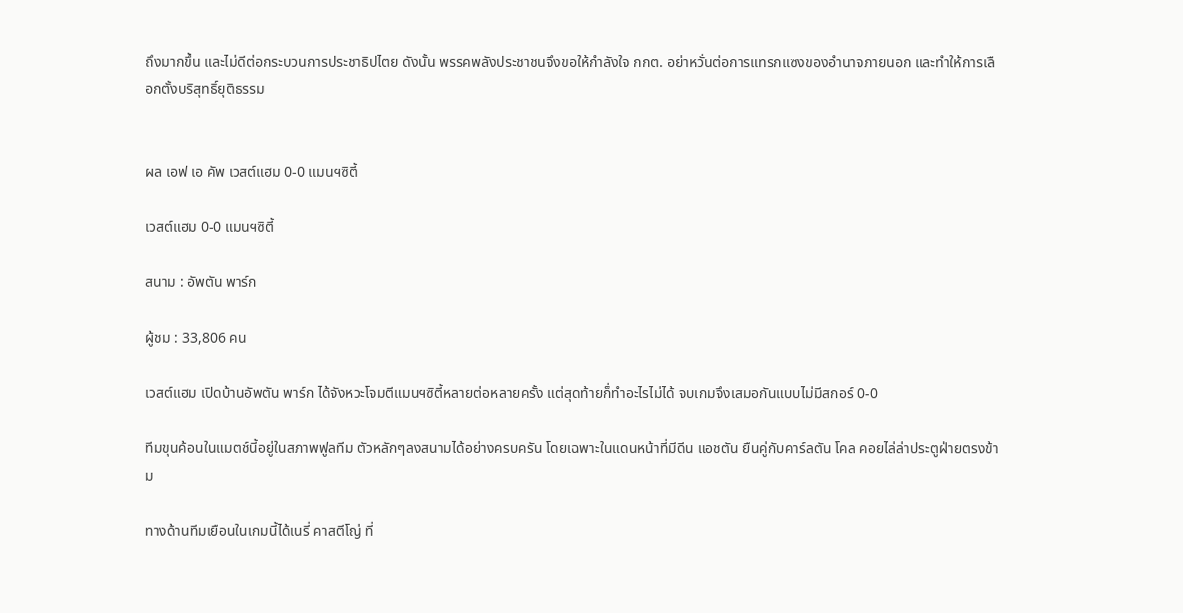ถึงมากขึ้น และไม่ดีต่อกระบวนการประชาธิปไตย ดังนั้น พรรคพลังประชาชนจึงขอให้กำลังใจ กกต. อย่าหวั่นต่อการแทรกแซงของอำนาจภายนอก และทำให้การเลือกตั้งบริสุทธิ์ยุติธรรม


ผล เอฟ เอ คัพ เวสต์แฮม 0-0 แมนฯซิตี้

เวสต์แฮม 0-0 แมนฯซิตี้

สนาม : อัพตัน พาร์ก

ผู้ชม : 33,806 คน

เวสต์แฮม เปิดบ้านอัพตัน พาร์ก ได้จังหวะโจมตีแมนฯซิตี้หลายต่อหลายครั้ง แต่สุดท้ายก็่ทำอะไรไม่ได้ จบเกมจึงเสมอกันแบบไม่มีสกอร์ 0-0

ทีมขุนค้อนในแมตช์นี้อยู่ในสภาพฟูลทีม ตัวหลักๆลงสนามได้อย่างครบครัน โดยเฉพาะในแดนหน้าที่มีดีน แอชตัน ยืนคู่กับคาร์ลตัน โคล คอยไล่ล่าประตูฝ่ายตรงข้าม

ทางด้านทีมเยือนในเกมนี้ได้เนรี่ คาสตีโญ่ ที่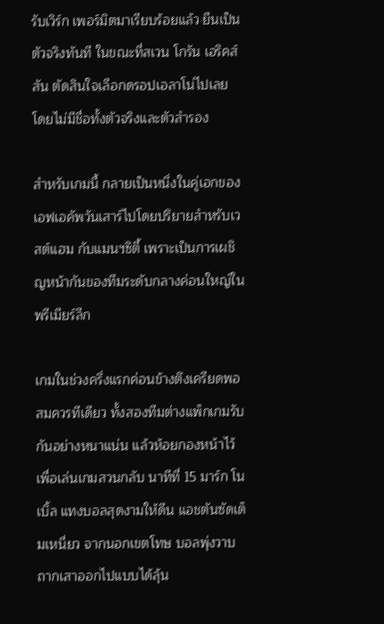รับเวิร์ก เพอร์มิตมาเรียบร้อยแล้ว ยืนเป็นตัวจริงทันที ในขณะที่สเวน โกรัน เอริคส์สัน ตัดสินใจเลือกดรอปเอลาโน่ไปเลย โดยไม่มีชื่อทั้งตัวจริงและตัวสำรอง

สำหรับเกมนี้ กลายเป็นหนึ่งในคู่เอกของเอฟเอคัพวันเสาร์ไปโดยปริยายสำหรับเวสต์แฮม กับแมนฯซิตี้ เพราะเป็นการเผชิญหน้ากันของทีมระดับกลางค่อนใหญ่ในพรีเมียร์ลีก

เกมในช่วงครึ่งแรกค่อนข้างตึงเครียดพอสมควรทีเดียว ทั้งสองทีมต่างแพ็กเกมรับกันอย่างหนาแน่น แล้วห้อยกองหน้าไว้เพื่อเล่นเกมสวนกลับ นาทีที่ 15 มาร์ก โนเบิ้ล แทงบอลสุดงามให้ดีน แอชตันซัดเต็มเหนี่ยว จากนอกเขตโทษ บอลพุ่งวาบถากเสาออกไปแบบได้ลุ้น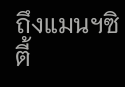ถึงแมนฯซิตี้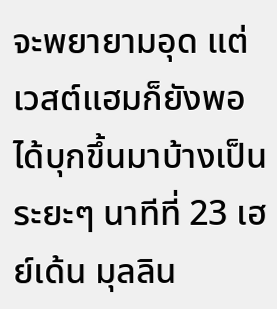จะพยายามอุด แต่เวสต์แฮมก็ยังพอได้บุกขึ้นมาบ้างเป็นระยะๆ นาทีที่ 23 เฮย์เด้น มุลลิน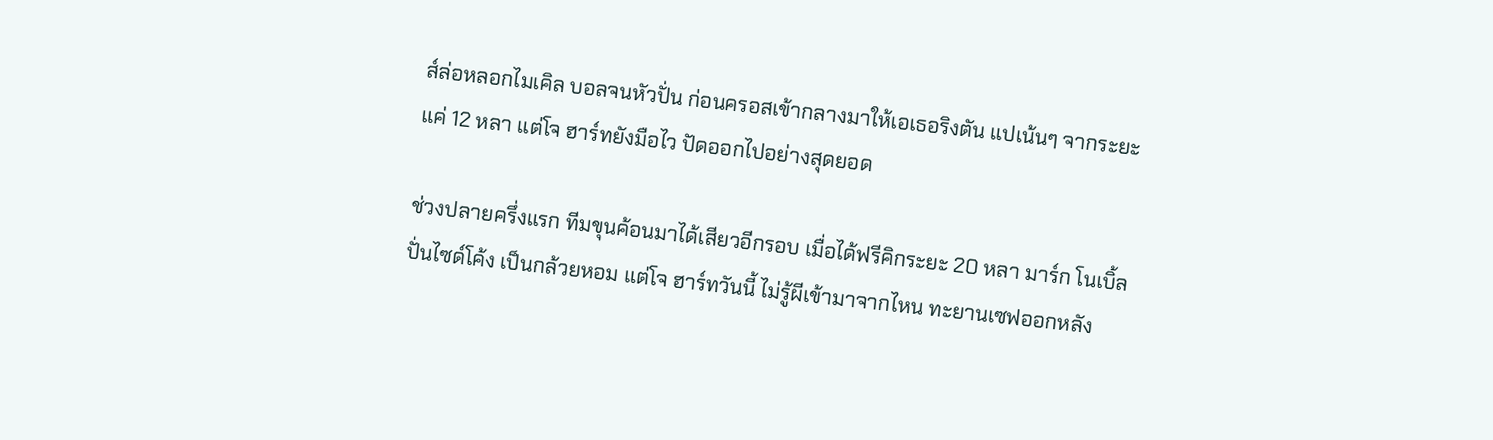ส์ล่อหลอกไมเคิล บอลจนหัวปั่น ก่อนครอสเข้ากลางมาให้เอเธอริงตัน แปเน้นๆ จากระยะแค่ 12 หลา แต่โจ ฮาร์ทยังมือไว ปัดออกไปอย่างสุดยอด

ช่วงปลายครึ่งแรก ทีมขุนค้อนมาได้เสียวอีกรอบ เมื่อได้ฟรีคิกระยะ 20 หลา มาร์ก โนเบิ้ลปั่นไซด์โค้ง เป็นกล้วยหอม แต่โจ ฮาร์ทวันนี้ ไม่รู้ผีเข้ามาจากไหน ทะยานเซฟออกหลัง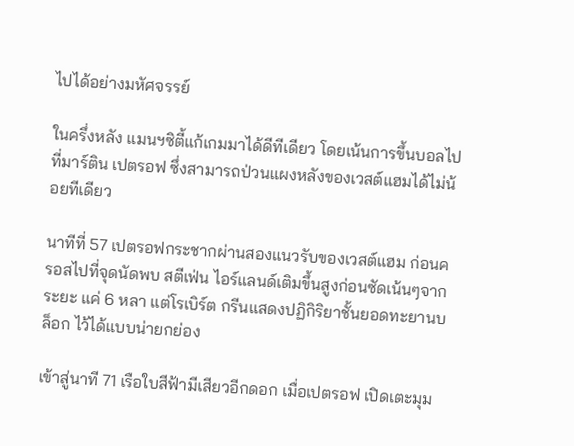ไปได้อย่างมหัศจรรย์

ในครึ่งหลัง แมนฯซิตี้แก้เกมมาได้ดีทีเดียว โดยเน้นการขึ้นบอลไปที่มาร์ติน เปตรอฟ ซึ่งสามารถป่วนแผงหลังของเวสต์แฮมได้ไม่น้อยทีเดียว

นาทีที่ 57 เปตรอฟกระชากผ่านสองแนวรับของเวสต์แฮม ก่อนครอสไปที่จุดนัดพบ สตีเฟ่น ไอร์แลนด์เติมขึ้นสูงก่อนซัดเน้นๆจากระยะ แค่ 6 หลา แต่โรเบิร์ต กรีนแสดงปฏิกิริยาชั้นยอดทะยานบล็อก ไว้ได้แบบน่ายกย่อง

เข้าสู่นาที 71 เรือใบสีฟ้ามีเสียวอีกดอก เมื่อเปตรอฟ เปิดเตะมุม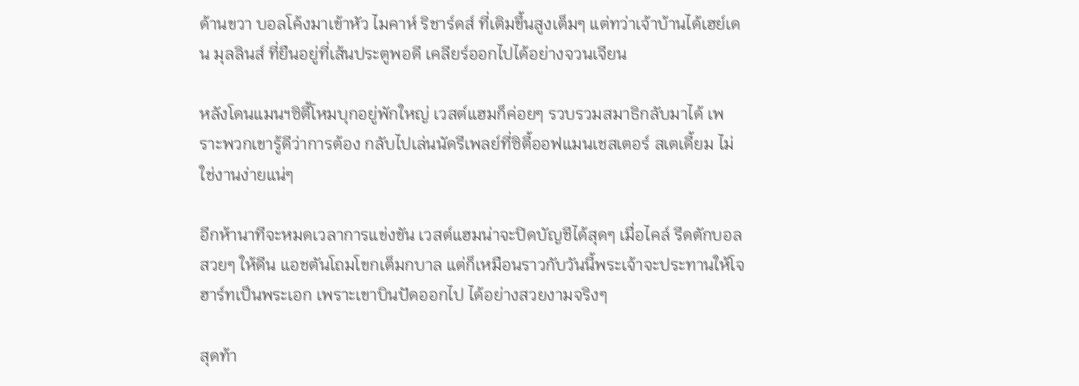ด้านขวา บอลโค้งมาเข้าหัว ไมคาห์ ริชาร์ดส์ ที่เติมขึ้นสูงเต็มๆ แต่ทว่าเจ้าบ้านได้เฮย์เดน มุลลินส์ ที่ยืนอยู่ที่เส้นประตูพอดี เคลียร์ออกไปได้อย่างจวนเจียน

หลังโดนแมนฯซิตี้โหมบุกอยู่พักใหญ่ เวสต์แฮมก็ค่อยๆ รวบรวมสมาธิกลับมาได้ เพราะพวกเขารู้ดีว่าการต้อง กลับไปเล่นนัดรีเพลย์ที่ซิตี้ออฟแมนเชสเตอร์ สเตเดี้ยม ไม่ใช่งานง่ายแน่ๆ

อีกห้านาทีจะหมดเวลาการแข่งขัน เวสต์แฮมน่าจะปิดบัญชีได้สุดๆ เมื่อไคล์ รีดตักบอลสวยๆ ให้ดีน แอชตันโถมโขกเต็มกบาล แต่ก็เหมือนราวกับวันนี้พระเจ้าจะประทานให้โจ ฮาร์ทเป็นพระเอก เพราะเขาบินปัดออกไป ได้อย่างสวยงามจริงๆ

สุดท้า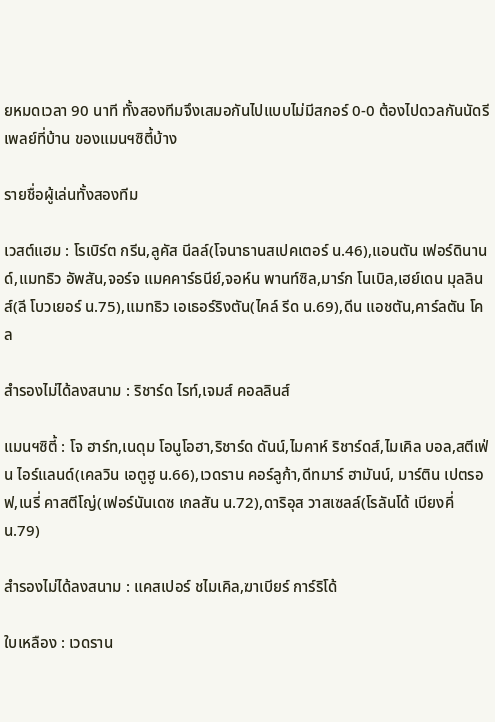ยหมดเวลา 90 นาที ทั้งสองทีมจึงเสมอกันไปแบบไม่มีสกอร์ 0-0 ต้องไปดวลกันนัดรีเพลย์ที่บ้าน ของแมนฯซิตี้บ้าง

รายชื่อผู้เล่นทั้งสองทีม

เวสต์แฮม : โรเบิร์ต กรีน,ลูคัส นีลล์(โจนาธานสเปคเตอร์ น.46),แอนตัน เฟอร์ดินานด์,แมทธิว อัพสัน,จอร์จ แมคคาร์ธนีย์,จอห์น พานท์ซิล,มาร์ก โนเบิล,เฮย์เดน มุลลินส์(ลี โบวเยอร์ น.75),แมทธิว เอเธอร์ริงตัน(ไคล์ รีด น.69),ดีน แอชตัน,คาร์ลตัน โคล

สำรองไม่ได้ลงสนาม : ริชาร์ด ไรท์,เจมส์ คอลลินส์

แมนฯซิตี้ : โจ ฮาร์ท,เนดุม โอนูโอฮา,ริชาร์ด ดันน์,ไมคาห์ ริชาร์ดส์,ไมเคิล บอล,สตีเฟ่น ไอร์แลนด์(เคลวิน เอตูฮู น.66),เวดราน คอร์ลูก้า,ดีทมาร์ ฮามันน์, มาร์ติน เปตรอฟ,เนรี่ คาสตีโญ่(เฟอร์นันเดซ เกลสัน น.72),ดาริอุส วาสเซลล์(โรลันโด้ เบียงคี่ น.79)

สำรองไม่ได้ลงสนาม : แคสเปอร์ ชไมเคิล,ฆาเบียร์ การ์ริโด้

ใบเหลือง : เวดราน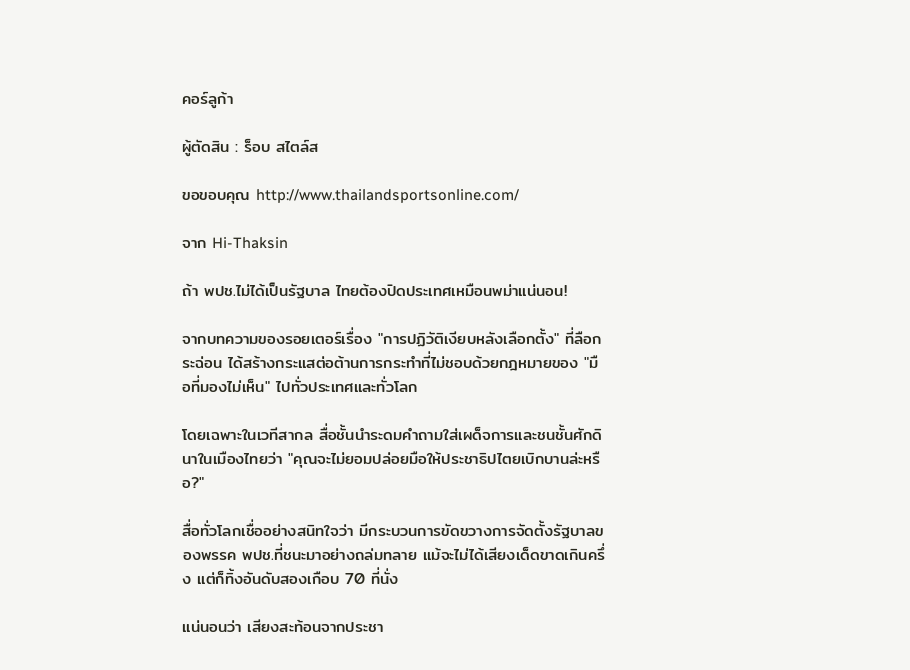คอร์ลูก้า

ผู้ตัดสิน : ร็อบ สไตล์ส

ขอขอบคุณ http://www.thailandsportsonline.com/

จาก Hi-Thaksin

ถ้า พปช.ไม่ได้เป็นรัฐบาล ไทยต้องปิดประเทศเหมือนพม่าแน่นอน!

จากบทความของรอยเตอร์เรื่อง "การปฏิวัติเงียบหลังเลือกตั้ง" ที่ลือกระฉ่อน ได้สร้างกระแสต่อต้านการกระทำที่ไม่ชอบด้วยกฎหมายของ "มือที่มองไม่เห็น" ไปทั่วประเทศและทั่วโลก

โดยเฉพาะในเวทีสากล สื่อชั้นนำระดมคำถามใส่เผด็จการและชนชั้นศักดินาในเมืองไทยว่า "คุณจะไม่ยอมปล่อยมือให้ประชาธิปไตยเบิกบานล่ะหรือ?"

สื่อทั่วโลกเชื่ออย่างสนิทใจว่า มีกระบวนการขัดขวางการจัดตั้งรัฐบาลของพรรค พปช.ที่ชนะมาอย่างถล่มทลาย แม้จะไม่ได้เสียงเด็ดขาดเกินครึ่ง แต่ก็ทิ้งอันดับสองเกือบ 70 ที่นั่ง

แน่นอนว่า เสียงสะท้อนจากประชา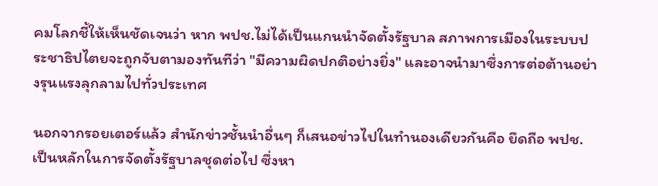คมโลกชี้ให้เห็นชัดเจนว่า หาก พปช.ไม่ได้เป็นแกนนำจัดตั้งรัฐบาล สภาพการเมืองในระบบประชาธิปไตยจะถูกจับตามองทันทีว่า "มีความผิดปกติอย่างยิ่ง" และอาจนำมาซึ่งการต่อต้านอย่างรุนแรงลุกลามไปทั่วประเทศ

นอกจากรอยเตอร์แล้ว สำนักข่าวชั้นนำอื่นๆ ก็เสนอข่าวไปในทำนองเดียวกันคือ ยึดถือ พปช.เป็นหลักในการจัดตั้งรัฐบาลชุดต่อไป ซึ่งหา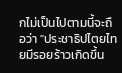กไม่เป็นไปตามนี้จะถือว่า "ประชาธิปไตยไทยมีรอยร้าวเกิดขึ้น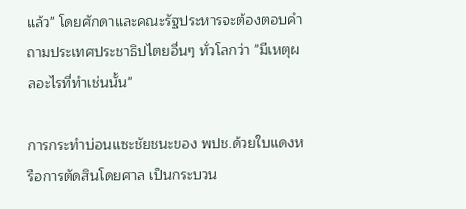แล้ว" โดยศักดาและคณะรัฐประหารจะต้องตอบคำถามประเทศประชาธิปไตยอื่นๆ ทั่วโลกว่า "มีเหตุผลอะไรที่ทำเช่นนั้น"

การกระทำบ่อนแซะชัยชนะของ พปช.ด้วยใบแดงหรือการตัดสินโดยศาล เป็นกระบวน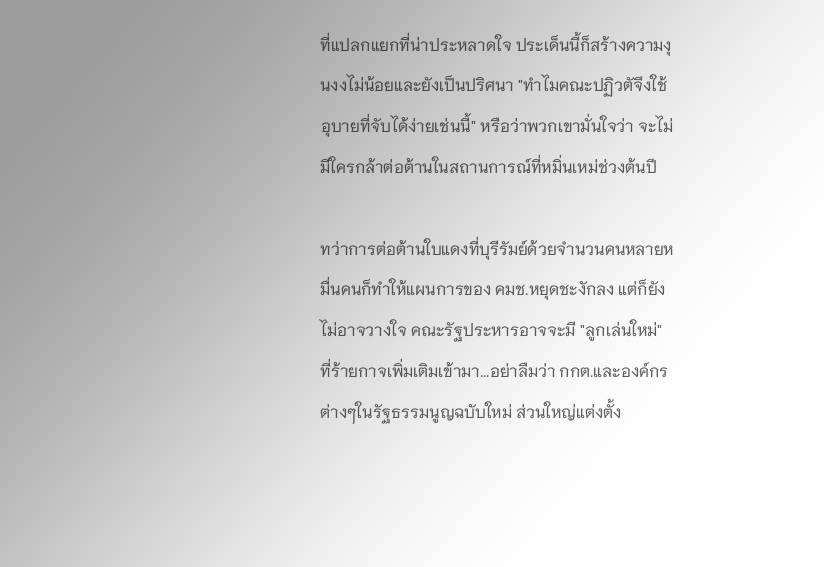ที่แปลกแยกที่น่าประหลาดใจ ประเด็นนี้ก็สร้างความงุนงงไม่น้อยและยังเป็นปริศนา "ทำไมคณะปฏิวตัจึงใช้อุบายที่จับได้ง่ายเช่นนี้" หรือว่าพวกเขามั่นใจว่า จะไม่มีใครกล้าต่อต้านในสถานการณ์ที่หมิ่นเหม่ช่วงต้นปี

ทว่าการต่อต้านใบแดงที่บุรีรัมย์ด้วยจำนวนคนหลายหมื่นคนก็ทำให้แผนการของ คมช.หยุดชะงักลง แต่ก็ยังไม่อาจวางใจ คณะรัฐประหารอาจจะมี "ลูกเล่นใหม่" ที่ร้ายกาจเพิ่มเติมเข้ามา...อย่าลืมว่า กกต.และองค์กรต่างๆในรัฐธรรมนูญฉบับใหม่ ส่วนใหญ่แต่งตั้ง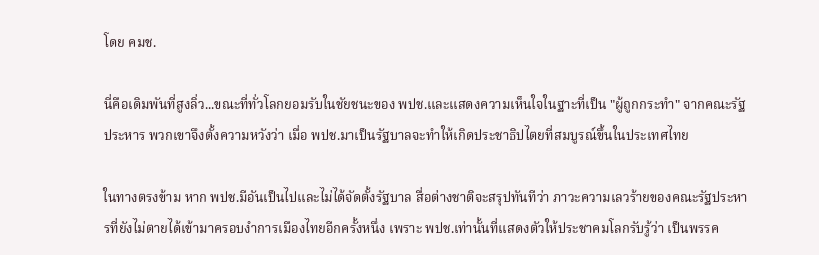โดย คมช.

นี่คือเดิมพันที่สูงลิ่ว...ขณะที่ทั่วโลกยอมรับในชัยชนะของ พปช.และแสดงความเห็นใจในฐาะที่เป็น "ผู้ถูกกระทำ" จากคณะรัฐประหาร พวกเขาจึงตั้งความหวังว่า เมื่อ พปช.มาเป็นรัฐบาลจะทำให้เกิดประชาธิปไตยที่สมบูรณ์ขึ้นในประเทศไทย

ในทางตรงข้าม หาก พปช.มีอันเป็นไปและไม่ได้จัดตั้งรัฐบาล สื่อต่างชาติจะสรุปทันทีว่า ภาวะความเลวร้ายของคณะรัฐประหารที่ยังไม่ตายได้เข้ามาครอบงำการเมืองไทยอีกครั้งหนึ่ง เพราะ พปช.เท่านั้นที่แสดงตัวให้ประชาคมโลกรับรู้ว่า เป็นพรรค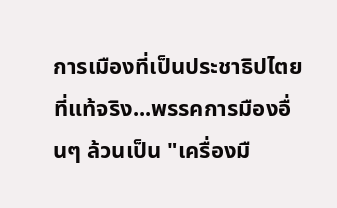การเมืองที่เป็นประชาธิปไตยที่แท้จริง...พรรคการมืองอื่นๆ ล้วนเป็น "เครื่องมื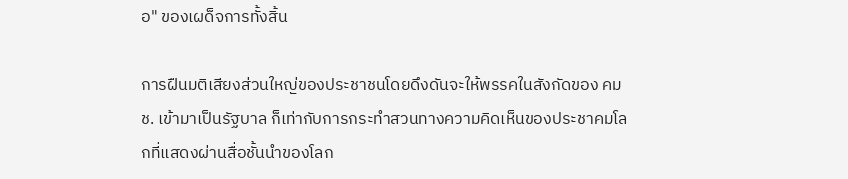อ" ของเผด็จการทั้งสิ้น

การฝืนมติเสียงส่วนใหญ่ของประชาชนโดยดึงดันจะให้พรรคในสังกัดของ คมช. เข้ามาเป็นรัฐบาล ก็เท่ากับการกระทำสวนทางความคิดเห็นของประชาคมโลกที่แสดงผ่านสื่อชั้นนำของโลก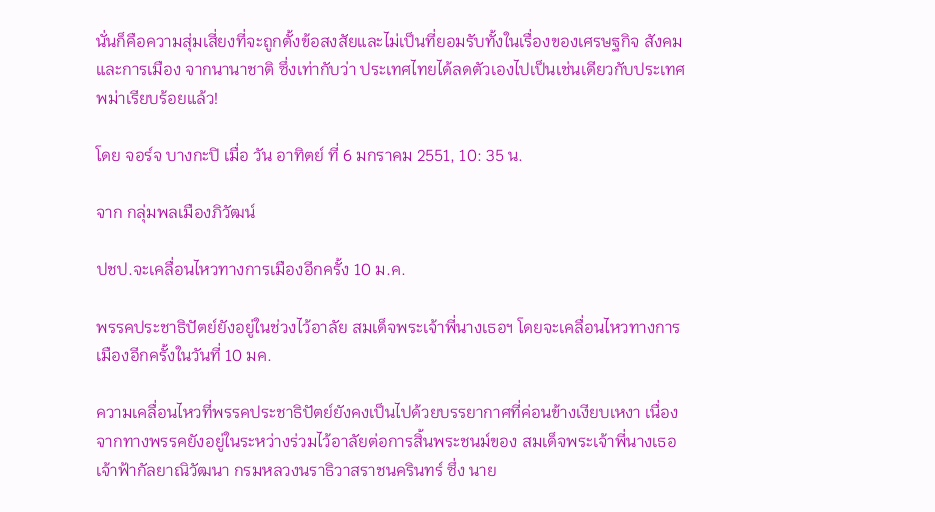นั่นก็คือความสุ่มเสี่ยงที่จะถูกตั้งข้อสงสัยและไม่เป็นที่ยอมรับทั้งในเรื่องของเศรษฐกิจ สังคมและการเมือง จากนานาชาติ ซึ่งเท่ากับว่า ประเทศไทยได้ลดตัวเองไปเป็นเช่นเดียวกับประเทศพม่าเรียบร้อยแล้ว!

โดย จอร์จ บางกะปิ เมื่อ วัน อาทิตย์ ที่ 6 มกราคม 2551, 10: 35 น.

จาก กลุ่มพลเมืองภิวัฒน์

ปชป.จะเคลื่อนไหวทางการเมืองอีกครั้ง 10 ม.ค.

พรรคประชาธิปัตย์ยังอยู่ในช่วงไว้อาลัย สมเด็จพระเจ้าพี่นางเธอฯ โดยจะเคลื่อนไหวทางการเมืองอีกครั้งในวันที่ 10 มค.

ความเคลื่อนไหวที่พรรคประชาธิปัตย์ยังคงเป็นไปด้วยบรรยากาศที่ค่อนข้างเงียบเหงา เนื่องจากทางพรรคยังอยู่ในระหว่างร่วมไว้อาลัยต่อการสิ้นพระชนม์ของ สมเด็จพระเจ้าพี่นางเธอ เจ้าฟ้ากัลยาณิวัฒนา กรมหลวงนราธิวาสราชนครินทร์ ซึ่ง นาย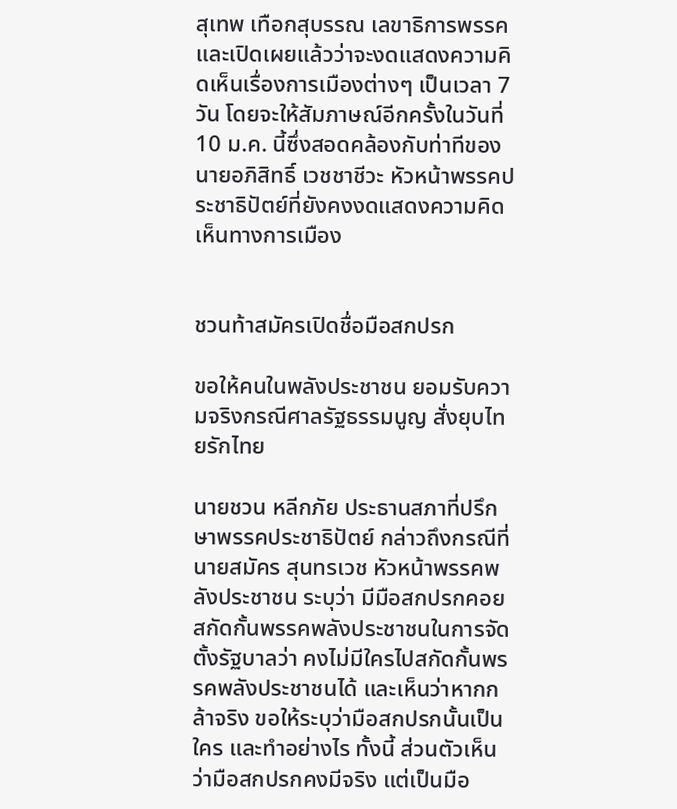สุเทพ เทือกสุบรรณ เลขาธิการพรรคและเปิดเผยแล้วว่าจะงดแสดงความคิดเห็นเรื่องการเมืองต่างๆ เป็นเวลา 7 วัน โดยจะให้สัมภาษณ์อีกครั้งในวันที่ 10 ม.ค. นี้ซึ่งสอดคล้องกับท่าทีของ นายอภิสิทธิ์ เวชชาชีวะ หัวหน้าพรรคประชาธิปัตย์ที่ยังคงงดแสดงความคิดเห็นทางการเมือง


ชวนท้าสมัครเปิดชื่อมือสกปรก

ขอให้คนในพลังประชาชน ยอมรับความจริงกรณีศาลรัฐธรรมนูญ สั่งยุบไทยรักไทย

นายชวน หลีกภัย ประธานสภาที่ปรึกษาพรรคประชาธิปัตย์ กล่าวถึงกรณีที่นายสมัคร สุนทรเวช หัวหน้าพรรคพลังประชาชน ระบุว่า มีมือสกปรกคอยสกัดกั้นพรรคพลังประชาชนในการจัดตั้งรัฐบาลว่า คงไม่มีใครไปสกัดกั้นพรรคพลังประชาชนได้ และเห็นว่าหากกล้าจริง ขอให้ระบุว่ามือสกปรกนั้นเป็นใคร และทำอย่างไร ทั้งนี้ ส่วนตัวเห็นว่ามือสกปรกคงมีจริง แต่เป็นมือ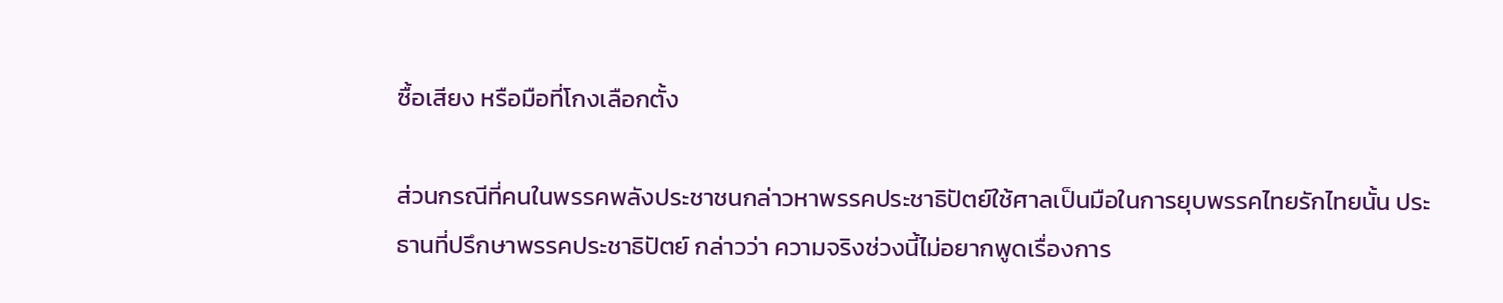ซื้อเสียง หรือมือที่โกงเลือกตั้ง

ส่วนกรณีที่คนในพรรคพลังประชาชนกล่าวหาพรรคประชาธิปัตย์ใช้ศาลเป็นมือในการยุบพรรคไทยรักไทยนั้น ประธานที่ปรึกษาพรรคประชาธิปัตย์ กล่าวว่า ความจริงช่วงนี้ไม่อยากพูดเรื่องการ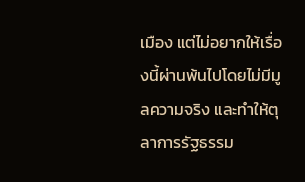เมือง แต่ไม่อยากให้เรื่องนี้ผ่านพ้นไปโดยไม่มีมูลความจริง และทำให้ตุลาการรัฐธรรม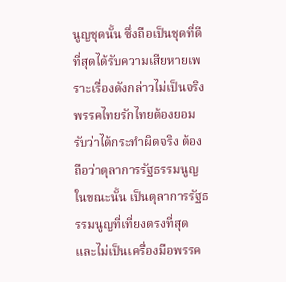นูญชุดนั้น ซึ่งถือเป็นชุดที่ดีที่สุดได้รับความเสียหายเพราะเรื่องดังกล่าวไม่เป็นจริง พรรคไทยรักไทยต้องยอมรับว่าได้กระทำผิดจริง ต้องถือว่าตุลาการรัฐธรรมนูญในขณะนั้น เป็นตุลาการรัฐธรรมนูญที่เที่ยงตรงที่สุด และไม่เป็นเครื่องมือพรรค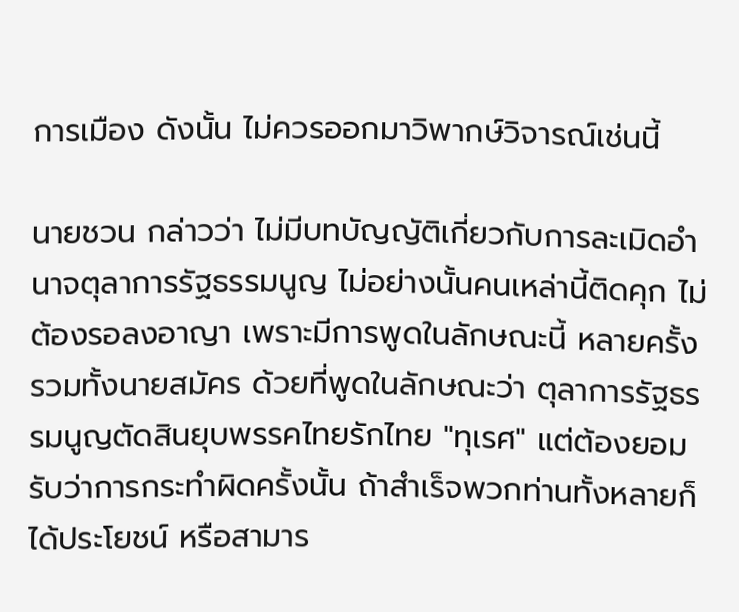การเมือง ดังนั้น ไม่ควรออกมาวิพากษ์วิจารณ์เช่นนี้

นายชวน กล่าวว่า ไม่มีบทบัญญัติเกี่ยวกับการละเมิดอำนาจตุลาการรัฐธรรมนูญ ไม่อย่างนั้นคนเหล่านี้ติดคุก ไม่ต้องรอลงอาญา เพราะมีการพูดในลักษณะนี้ หลายครั้ง รวมทั้งนายสมัคร ด้วยที่พูดในลักษณะว่า ตุลาการรัฐธรรมนูญตัดสินยุบพรรคไทยรักไทย "ทุเรศ" แต่ต้องยอมรับว่าการกระทำผิดครั้งนั้น ถ้าสำเร็จพวกท่านทั้งหลายก็ได้ประโยชน์ หรือสามาร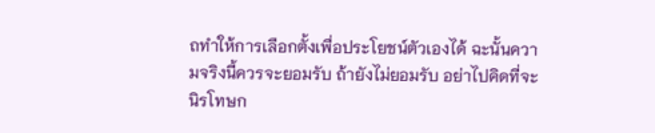ถทำให้การเลือกตั้งเพื่อประโยชน์ตัวเองได้ ฉะนั้นความจริงนี้ควรจะยอมรับ ถ้ายังไม่ยอมรับ อย่าไปคิดที่จะนิรโทษก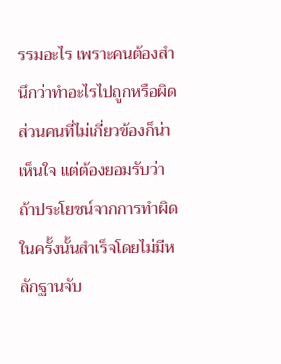รรมอะไร เพราะคนต้องสำนึกว่าทำอะไรไปถูกหรือผิด ส่วนคนที่ไม่เกี่ยวข้องก็น่าเห็นใจ แต่ต้องยอมรับว่าถ้าประโยชน์จากการทำผิดในครั้งนั้นสำเร็จโดยไม่มีหลักฐานจับ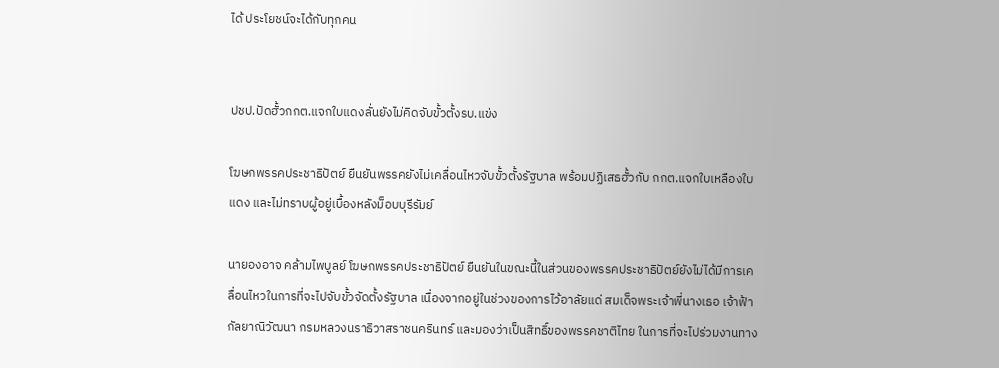ได้ ประโยชน์จะได้กับทุกคน


ปชป.ปัดฮั้วกกต.แจกใบแดงลั่นยังไม่คิดจับขั้วตั้งรบ.แข่ง

โฆษกพรรคประชาธิปัตย์ ยืนยันพรรคยังไม่เคลื่อนไหวจับขั้วตั้งรัฐบาล พร้อมปฏิเสธฮั้วกับ กกต.แจกใบเหลืองใบแดง และไม่ทราบผู้อยู่เบื้องหลังม็อบบุรีรัมย์

นายองอาจ คล้ามไพบูลย์ โฆษกพรรคประชาธิปัตย์ ยืนยันในขณะนี้ในส่วนของพรรคประชาธิปัตย์ยังไม่ได้มีการเคลื่อนไหวในการที่จะไปจับขั้วจัดตั้งรัฐบาล เนื่องจากอยู่ในช่วงของการไว้อาลัยแด่ สมเด็จพระเจ้าพี่นางเธอ เจ้าฟ้ากัลยาณิวัฒนา กรมหลวงนราธิวาสราชนครินทร์ และมองว่าเป็นสิทธิ์ของพรรคชาติไทย ในการที่จะไปร่วมงานทาง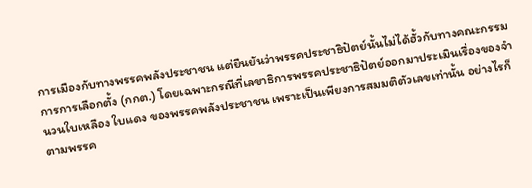การเมืองกับทางพรรคพลังประชาชน แต่ยืนยันว่าพรรคประชาธิปัตย์นั้นไม่ได้ฮั้วกับทางคณะกรรมการการเลือกตั้ง (กกต.) โดยเฉพาะกรณีที่เลขาธิการพรรคประชาธิปัตย์ออกมาประเมินเรื่องของจำนวนใบเหลือง ใบแดง ของพรรคพลังประชาชน เพราะเป็นเพียงการสมมติตัวเลขเท่านั้น อย่างไรก็ตามพรรค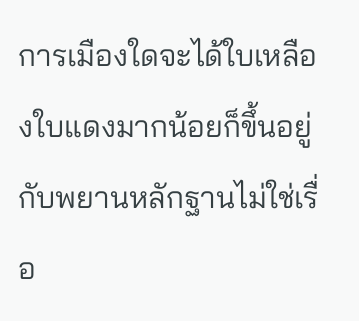การเมืองใดจะได้ใบเหลืองใบแดงมากน้อยก็ขึ้นอยู่กับพยานหลักฐานไม่ใช่เรื่อ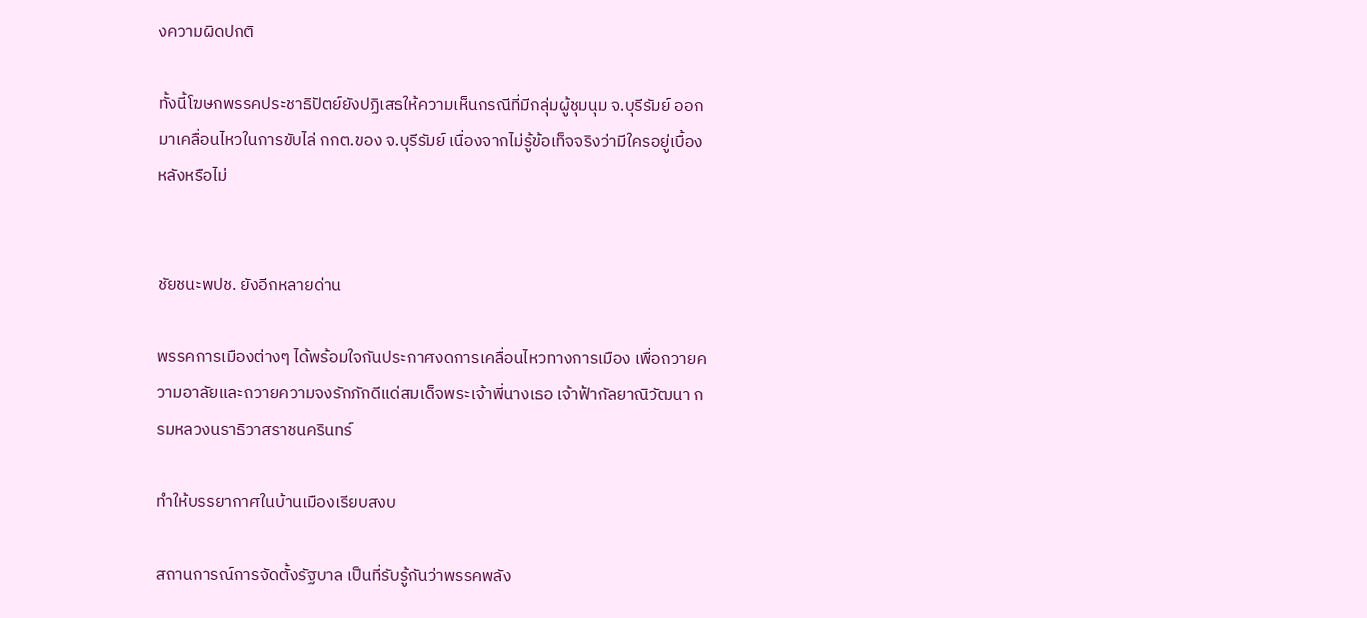งความผิดปกติ

ทั้งนี้โฆษกพรรคประชาธิปัตย์ยังปฏิเสธให้ความเห็นกรณีที่มีกลุ่มผู้ชุมนุม จ.บุรีรัมย์ ออกมาเคลื่อนไหวในการขับไล่ กกต.ของ จ.บุรีรัมย์ เนื่องจากไม่รู้ข้อเท็จจริงว่ามีใครอยู่เบื้องหลังหรือไม่


ชัยชนะพปช. ยังอีกหลายด่าน

พรรคการเมืองต่างๆ ได้พร้อมใจกันประกาศงดการเคลื่อนไหวทางการเมือง เพื่อถวายความอาลัยและถวายความจงรักภักดีแด่สมเด็จพระเจ้าพี่นางเธอ เจ้าฟ้ากัลยาณิวัฒนา กรมหลวงนราธิวาสราชนครินทร์

ทำให้บรรยากาศในบ้านเมืองเรียบสงบ

สถานการณ์การจัดตั้งรัฐบาล เป็นที่รับรู้กันว่าพรรคพลัง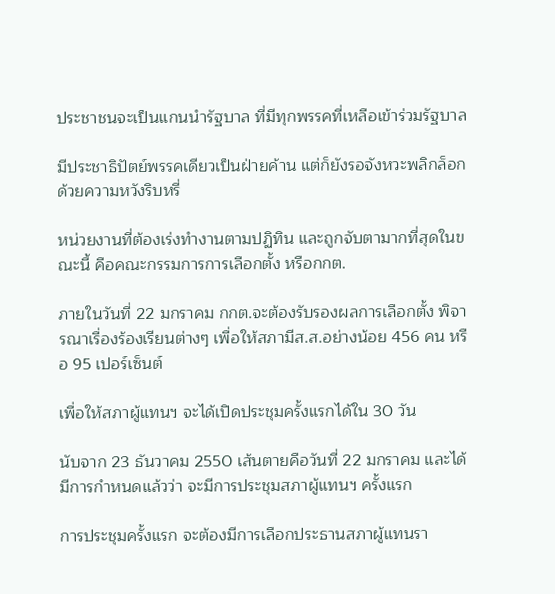ประชาชนจะเป็นแกนนำรัฐบาล ที่มีทุกพรรคที่เหลือเข้าร่วมรัฐบาล

มีประชาธิปัตย์พรรคเดียวเป็นฝ่ายค้าน แต่ก็ยังรอจังหวะพลิกล็อกด้วยความหวังริบหรี่

หน่วยงานที่ต้องเร่งทำงานตามปฏิทิน และถูกจับตามากที่สุดในขณะนี้ คือคณะกรรมการการเลือกตั้ง หรือกกต.

ภายในวันที่ 22 มกราคม กกต.จะต้องรับรองผลการเลือกตั้ง พิจารณาเรื่องร้องเรียนต่างๆ เพื่อให้สภามีส.ส.อย่างน้อย 456 คน หรือ 95 เปอร์เซ็นต์

เพื่อให้สภาผู้แทนฯ จะได้เปิดประชุมครั้งแรกได้ใน 30 วัน

นับจาก 23 ธันวาคม 2550 เส้นตายคือวันที่ 22 มกราคม และได้มีการกำหนดแล้วว่า จะมีการประชุมสภาผู้แทนฯ ครั้งแรก

การประชุมครั้งแรก จะต้องมีการเลือกประธานสภาผู้แทนรา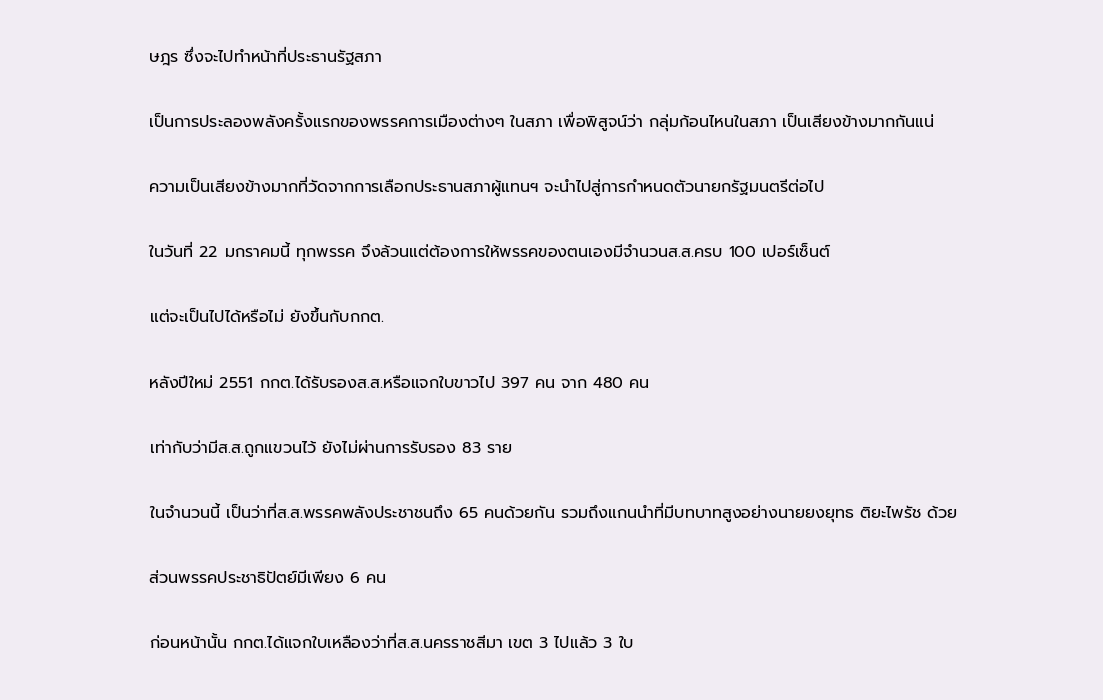ษฎร ซึ่งจะไปทำหน้าที่ประธานรัฐสภา

เป็นการประลองพลังครั้งแรกของพรรคการเมืองต่างๆ ในสภา เพื่อพิสูจน์ว่า กลุ่มก้อนไหนในสภา เป็นเสียงข้างมากกันแน่

ความเป็นเสียงข้างมากที่วัดจากการเลือกประธานสภาผู้แทนฯ จะนำไปสู่การกำหนดตัวนายกรัฐมนตรีต่อไป

ในวันที่ 22 มกราคมนี้ ทุกพรรค จึงล้วนแต่ต้องการให้พรรคของตนเองมีจำนวนส.ส.ครบ 100 เปอร์เซ็นต์

แต่จะเป็นไปได้หรือไม่ ยังขึ้นกับกกต.

หลังปีใหม่ 2551 กกต.ได้รับรองส.ส.หรือแจกใบขาวไป 397 คน จาก 480 คน

เท่ากับว่ามีส.ส.ถูกแขวนไว้ ยังไม่ผ่านการรับรอง 83 ราย

ในจำนวนนี้ เป็นว่าที่ส.ส.พรรคพลังประชาชนถึง 65 คนด้วยกัน รวมถึงแกนนำที่มีบทบาทสูงอย่างนายยงยุทธ ติยะไพรัช ด้วย

ส่วนพรรคประชาธิปัตย์มีเพียง 6 คน

ก่อนหน้านั้น กกต.ได้แจกใบเหลืองว่าที่ส.ส.นครราชสีมา เขต 3 ไปแล้ว 3 ใบ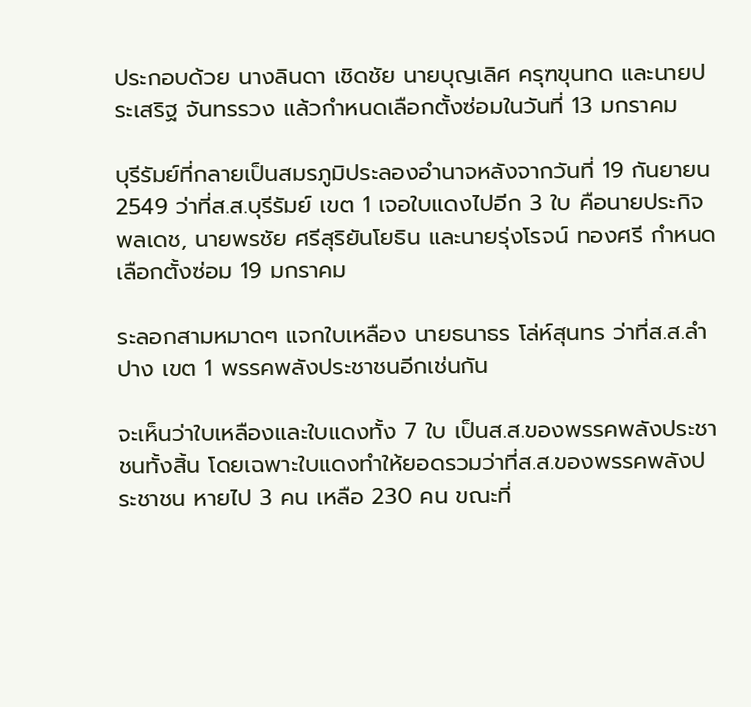ประกอบด้วย นางลินดา เชิดชัย นายบุญเลิศ ครุฑขุนทด และนายประเสริฐ จันทรรวง แล้วกำหนดเลือกตั้งซ่อมในวันที่ 13 มกราคม

บุรีรัมย์ที่กลายเป็นสมรภูมิประลองอำนาจหลังจากวันที่ 19 กันยายน 2549 ว่าที่ส.ส.บุรีรัมย์ เขต 1 เจอใบแดงไปอีก 3 ใบ คือนายประกิจ พลเดช, นายพรชัย ศรีสุริยันโยธิน และนายรุ่งโรจน์ ทองศรี กำหนดเลือกตั้งซ่อม 19 มกราคม

ระลอกสามหมาดๆ แจกใบเหลือง นายธนาธร โล่ห์สุนทร ว่าที่ส.ส.ลำปาง เขต 1 พรรคพลังประชาชนอีกเช่นกัน

จะเห็นว่าใบเหลืองและใบแดงทั้ง 7 ใบ เป็นส.ส.ของพรรคพลังประชาชนทั้งสิ้น โดยเฉพาะใบแดงทำให้ยอดรวมว่าที่ส.ส.ของพรรคพลังประชาชน หายไป 3 คน เหลือ 230 คน ขณะที่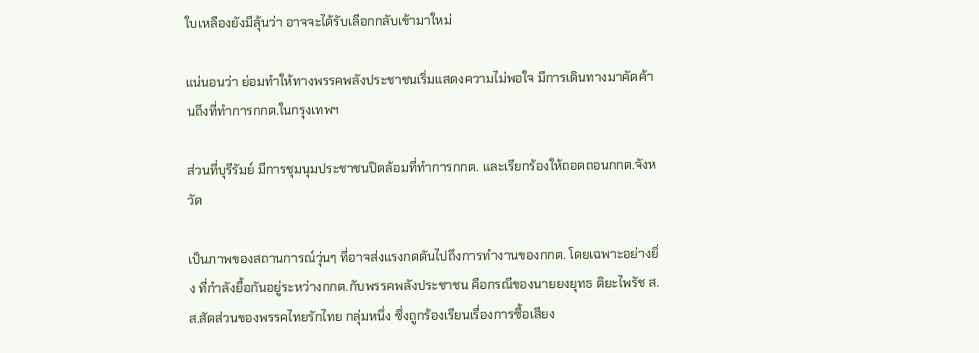ใบเหลืองยังมีลุ้นว่า อาจจะได้รับเลือกกลับเข้ามาใหม่

แน่นอนว่า ย่อมทำให้ทางพรรคพลังประชาชนเริ่มแสดงความไม่พอใจ มีการเดินทางมาคัดค้านถึงที่ทำการกกต.ในกรุงเทพฯ

ส่วนที่บุรีรัมย์ มีการชุมนุมประชาชนปิดล้อมที่ทำการกกต. และเรียกร้องให้ถอดถอนกกต.จังหวัด

เป็นภาพของสถานการณ์วุ่นๆ ที่อาจส่งแรงกดดันไปถึงการทำงานของกกต. โดยเฉพาะอย่างยิ่ง ที่กำลังยื้อกันอยู่ระหว่างกกต.กับพรรคพลังประชาชน คือกรณีของนายยงยุทธ ติยะไพรัช ส.ส.สัดส่วนของพรรคไทยรักไทย กลุ่มหนึ่ง ซึ่งถูกร้องเรียนเรื่องการซื้อเสียง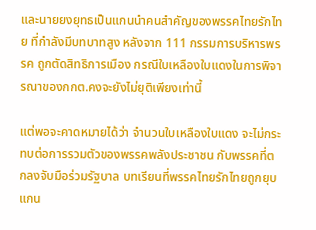และนายยงยุทธเป็นแกนนำคนสำคัญของพรรคไทยรักไทย ที่กำลังมีบทบาทสูง หลังจาก 111 กรรมการบริหารพรรค ถูกตัดสิทธิการเมือง กรณีใบเหลืองใบแดงในการพิจารณาของกกต.คงจะยังไม่ยุติเพียงเท่านี้

แต่พอจะคาดหมายได้ว่า จำนวนใบเหลืองใบแดง จะไม่กระทบต่อการรวมตัวของพรรคพลังประชาชน กับพรรคที่ตกลงจับมือร่วมรัฐบาล บทเรียนที่พรรคไทยรักไทยถูกยุบ แกน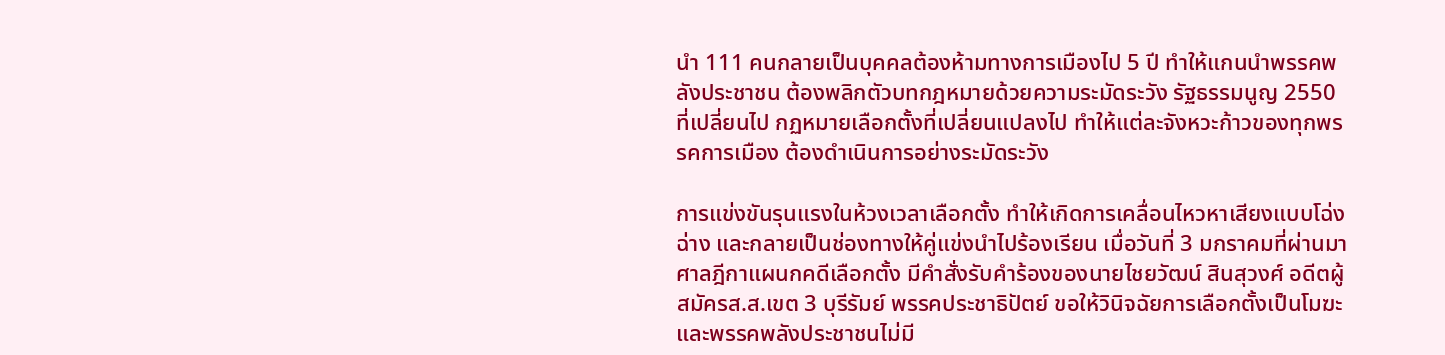นำ 111 คนกลายเป็นบุคคลต้องห้ามทางการเมืองไป 5 ปี ทำให้แกนนำพรรคพลังประชาชน ต้องพลิกตัวบทกฎหมายด้วยความระมัดระวัง รัฐธรรมนูญ 2550 ที่เปลี่ยนไป กฏหมายเลือกตั้งที่เปลี่ยนแปลงไป ทำให้แต่ละจังหวะก้าวของทุกพรรคการเมือง ต้องดำเนินการอย่างระมัดระวัง

การแข่งขันรุนแรงในห้วงเวลาเลือกตั้ง ทำให้เกิดการเคลื่อนไหวหาเสียงแบบโฉ่งฉ่าง และกลายเป็นช่องทางให้คู่แข่งนำไปร้องเรียน เมื่อวันที่ 3 มกราคมที่ผ่านมา ศาลฎีกาแผนกคดีเลือกตั้ง มีคำสั่งรับคำร้องของนายไชยวัฒน์ สินสุวงศ์ อดีตผู้สมัครส.ส.เขต 3 บุรีรัมย์ พรรคประชาธิปัตย์ ขอให้วินิจฉัยการเลือกตั้งเป็นโมฆะและพรรคพลังประชาชนไม่มี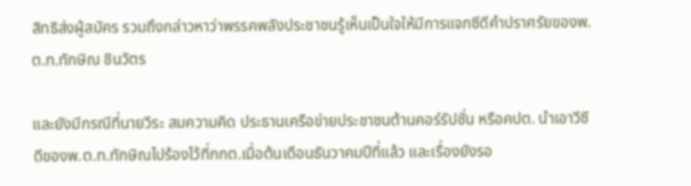สิทธิส่งผู้สมัคร รวมถึงกล่าวหาว่าพรรคพลังประชาชนรู้เห็นเป็นใจให้มีการแจกซีดีคำปราศรัยของพ.ต.ท.ทักษิณ ชินวัตร

และยังมีกรณีที่นายวีระ สมความคิด ประธานเครือข่ายประชาชนต้านคอร์รัปชั่น หรือคปต. นำเอาวีซีดีของพ.ต.ท.ทักษิณไปร้องไว้ที่กกต.เมื่อต้นเดือนธันวาคมปีที่แล้ว และเรื่องยังรอ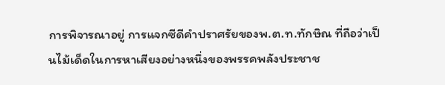การพิจารณาอยู่ การแจกซีดีคำปราศรัยของพ.ต.ท.ทักษิณ ที่ถือว่าเป็นไม้เด็ดในการหาเสียงอย่างหนึ่งของพรรคพลังประชาช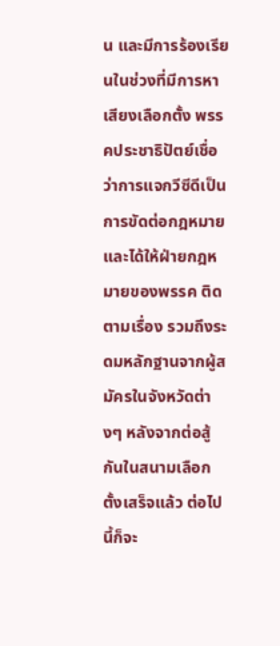น และมีการร้องเรียนในช่วงที่มีการหาเสียงเลือกตั้ง พรรคประชาธิปัตย์เชื่อว่าการแจกวีซีดีเป็นการขัดต่อกฎหมาย และได้ให้ฝ่ายกฎหมายของพรรค ติดตามเรื่อง รวมถึงระดมหลักฐานจากผู้สมัครในจังหวัดต่างๆ หลังจากต่อสู้กันในสนามเลือกตั้งเสร็จแล้ว ต่อไปนี้ก็จะ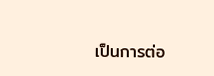เป็นการต่อ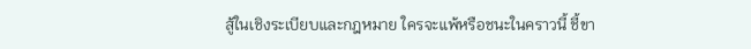สู้ในเชิงระเบียบและกฎหมาย ใครจะแพ้หรือชนะในคราวนี้ ชี้ขา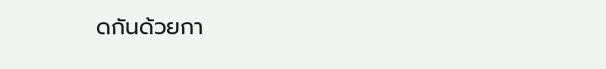ดกันด้วยกา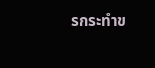รกระทำข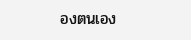องตนเอง